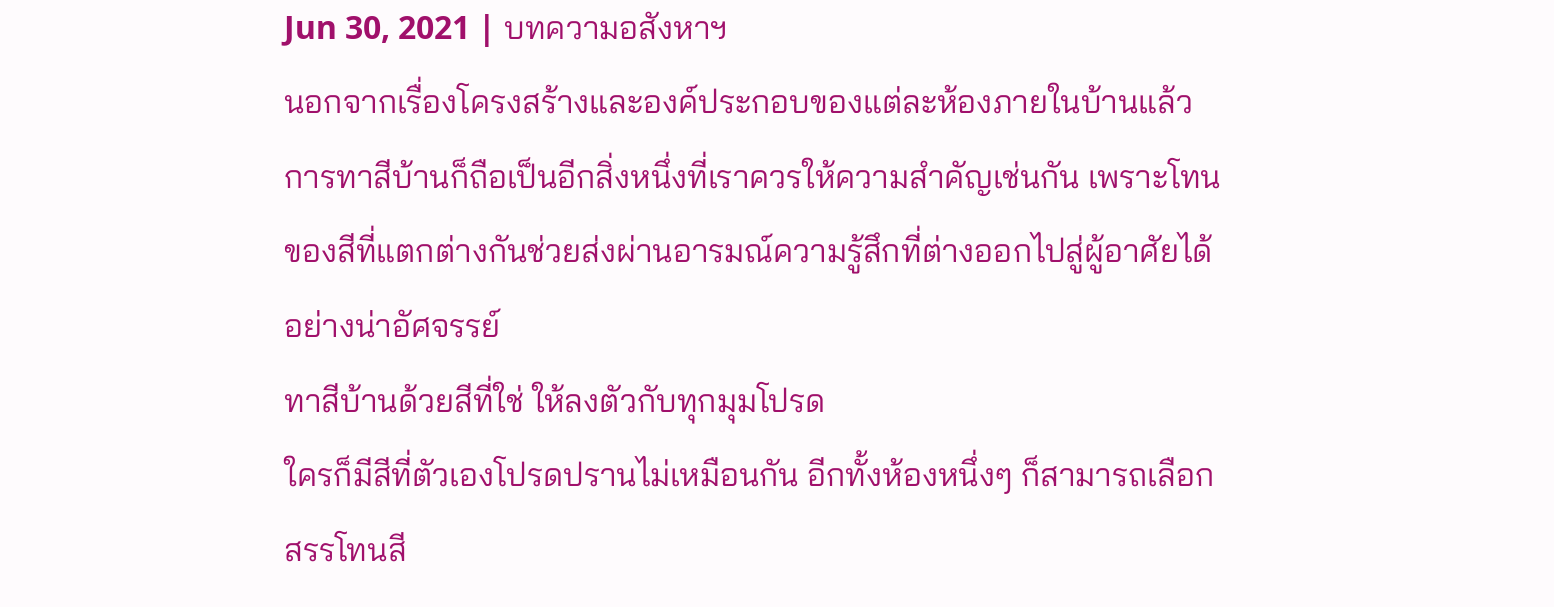Jun 30, 2021 | บทความอสังหาฯ
นอกจากเรื่องโครงสร้างและองค์ประกอบของแต่ละห้องภายในบ้านแล้ว การทาสีบ้านก็ถือเป็นอีกสิ่งหนึ่งที่เราควรให้ความสำคัญเช่นกัน เพราะโทนของสีที่แตกต่างกันช่วยส่งผ่านอารมณ์ความรู้สึกที่ต่างออกไปสู่ผู้อาศัยได้อย่างน่าอัศจรรย์
ทาสีบ้านด้วยสีที่ใช่ ให้ลงตัวกับทุกมุมโปรด
ใครก็มีสีที่ตัวเองโปรดปรานไม่เหมือนกัน อีกทั้งห้องหนึ่งๆ ก็สามารถเลือกสรรโทนสี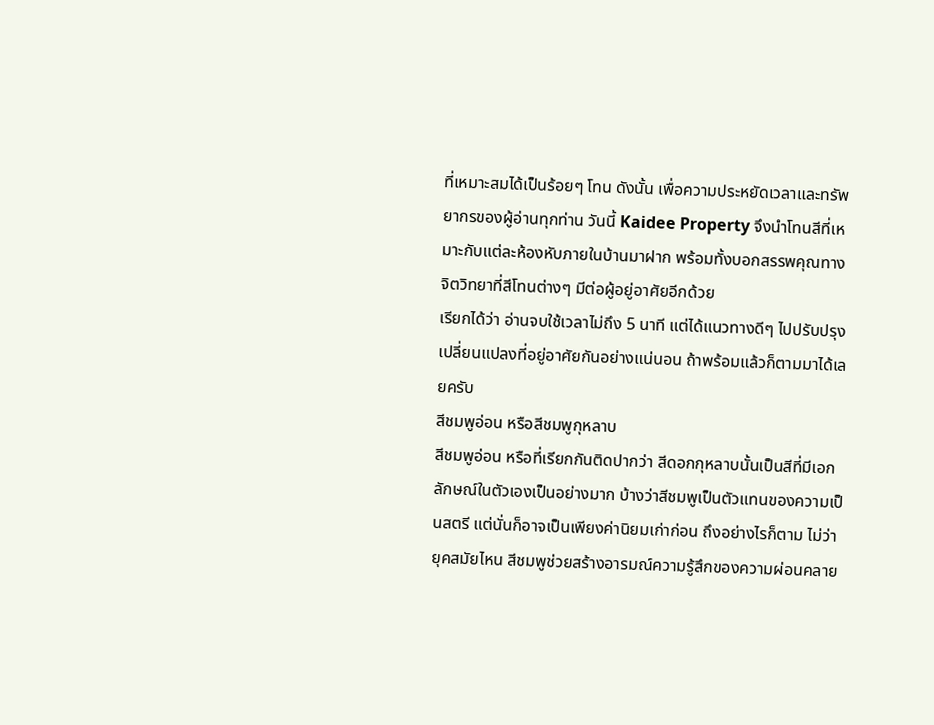ที่เหมาะสมได้เป็นร้อยๆ โทน ดังนั้น เพื่อความประหยัดเวลาและทรัพยากรของผู้อ่านทุกท่าน วันนี้ Kaidee Property จึงนำโทนสีที่เหมาะกับแต่ละห้องหับภายในบ้านมาฝาก พร้อมทั้งบอกสรรพคุณทางจิตวิทยาที่สีโทนต่างๆ มีต่อผู้อยู่อาศัยอีกด้วย
เรียกได้ว่า อ่านจบใช้เวลาไม่ถึง 5 นาที แต่ได้แนวทางดีๆ ไปปรับปรุงเปลี่ยนแปลงที่อยู่อาศัยกันอย่างแน่นอน ถ้าพร้อมแล้วก็ตามมาได้เลยครับ
สีชมพูอ่อน หรือสีชมพูกุหลาบ
สีชมพูอ่อน หรือที่เรียกกันติดปากว่า สีดอกกุหลาบนั้นเป็นสีที่มีเอกลักษณ์ในตัวเองเป็นอย่างมาก บ้างว่าสีชมพูเป็นตัวแทนของความเป็นสตรี แต่นั่นก็อาจเป็นเพียงค่านิยมเก่าก่อน ถึงอย่างไรก็ตาม ไม่ว่ายุคสมัยไหน สีชมพูช่วยสร้างอารมณ์ความรู้สึกของความผ่อนคลาย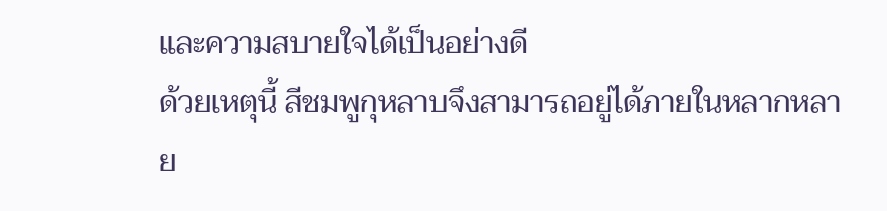และความสบายใจได้เป็นอย่างดี
ด้วยเหตุนี้ สีชมพูกุหลาบจึงสามารถอยู่ได้ภายในหลากหลาย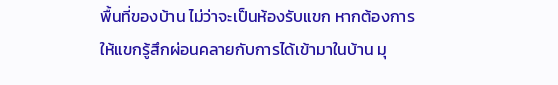พื้นที่ของบ้าน ไม่ว่าจะเป็นห้องรับแขก หากต้องการให้แขกรู้สึกผ่อนคลายกับการได้เข้ามาในบ้าน มุ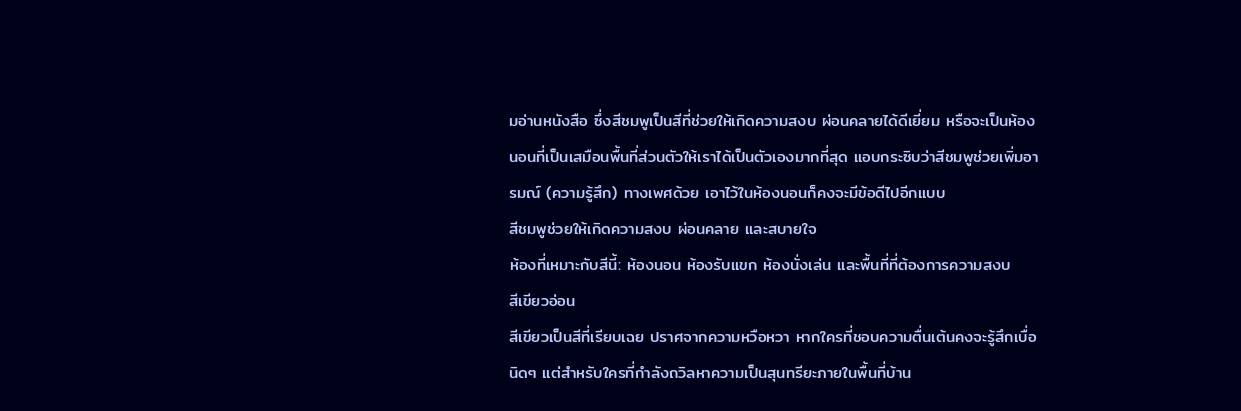มอ่านหนังสือ ซึ่งสีชมพูเป็นสีที่ช่วยให้เกิดความสงบ ผ่อนคลายได้ดีเยี่ยม หรือจะเป็นห้องนอนที่เป็นเสมือนพื้นที่ส่วนตัวให้เราได้เป็นตัวเองมากที่สุด แอบกระซิบว่าสีชมพูช่วยเพิ่มอารมณ์ (ความรู้สึก) ทางเพศด้วย เอาไว้ในห้องนอนก็คงจะมีข้อดีไปอีกแบบ
สีชมพูช่วยให้เกิดความสงบ ผ่อนคลาย และสบายใจ
ห้องที่เหมาะกับสีนี้: ห้องนอน ห้องรับแขก ห้องนั่งเล่น และพื้นที่ที่ต้องการความสงบ
สีเขียวอ่อน
สีเขียวเป็นสีที่เรียบเฉย ปราศจากความหวือหวา หากใครที่ชอบความตื่นเต้นคงจะรู้สึกเบื่อนิดๆ แต่สำหรับใครที่กำลังถวิลหาความเป็นสุนทรียะภายในพื้นที่บ้าน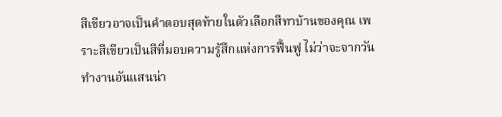สีเขียวอาจเป็นคำตอบสุดท้ายในตัวเลือกสีทาบ้านของคุณ เพราะสีเขียวเป็นสีที่มอบความรู้สึกแห่งการฟื้นฟู ไม่ว่าจะจากวันทำงานอันแสนน่า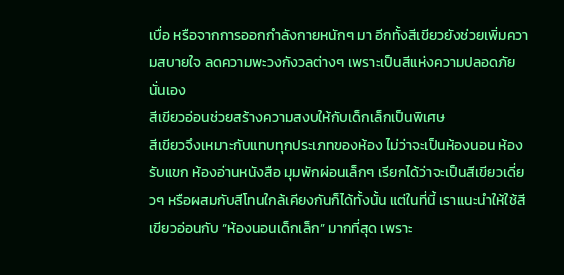เบื่อ หรือจากการออกกำลังกายหนักๆ มา อีกทั้งสีเขียวยังช่วยเพิ่มความสบายใจ ลดความพะวงกังวลต่างๆ เพราะเป็นสีแห่งความปลอดภัยนั่นเอง
สีเขียวอ่อนช่วยสร้างความสงบให้กับเด็กเล็กเป็นพิเศษ
สีเขียวจึงเหมาะกับแทบทุกประเภทของห้อง ไม่ว่าจะเป็นห้องนอน ห้องรับแขก ห้องอ่านหนังสือ มุมพักผ่อนเล็กๆ เรียกได้ว่าจะเป็นสีเขียวเดี่ยวๆ หรือผสมกับสีโทนใกล้เคียงกันก็ได้ทั้งนั้น แต่ในที่นี้ เราแนะนำให้ใช้สีเขียวอ่อนกับ “ห้องนอนเด็กเล็ก” มากที่สุด เพราะ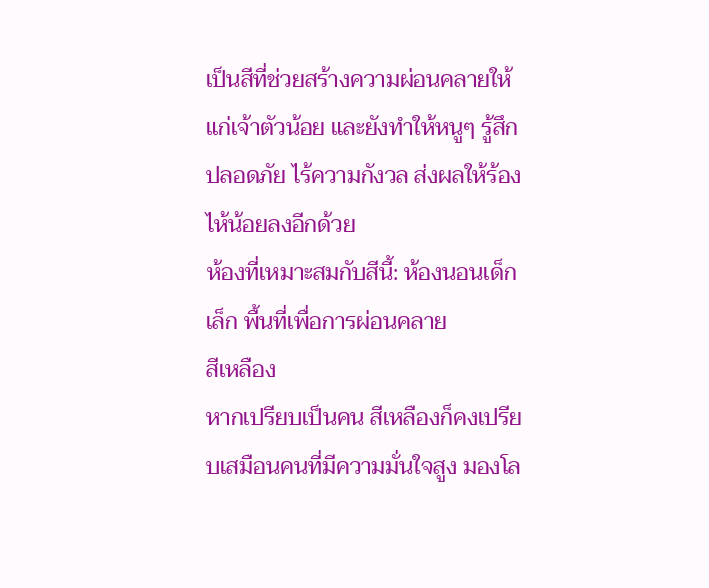เป็นสีที่ช่วยสร้างความผ่อนคลายให้แก่เจ้าตัวน้อย และยังทำให้หนูๆ รู้สึกปลอดภัย ไร้ความกังวล ส่งผลให้ร้องไห้น้อยลงอีกด้วย
ห้องที่เหมาะสมกับสีนี้: ห้องนอนเด็กเล็ก พื้นที่เพื่อการผ่อนคลาย
สีเหลือง
หากเปรียบเป็นคน สีเหลืองก็คงเปรียบเสมือนคนที่มีความมั่นใจสูง มองโล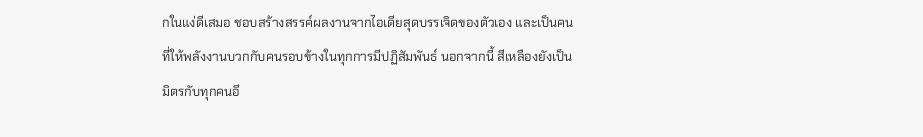กในแง่ดีเสมอ ชอบสร้างสรรค์ผลงานจากไอเดียสุดบรรเจิดของตัวเอง และเป็นคนที่ให้พลังงานบวกกับคนรอบข้างในทุกการมีปฏิสัมพันธ์ นอกจากนี้ สีเหลืองยังเป็นมิตรกับทุกคนอี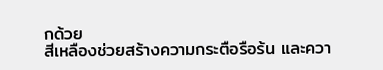กด้วย
สีเหลืองช่วยสร้างความกระตือรือร้น และควา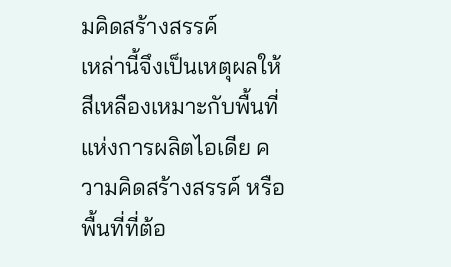มคิดสร้างสรรค์
เหล่านี้จึงเป็นเหตุผลให้สีเหลืองเหมาะกับพื้นที่แห่งการผลิตไอเดีย ความคิดสร้างสรรค์ หรือพื้นที่ที่ต้อ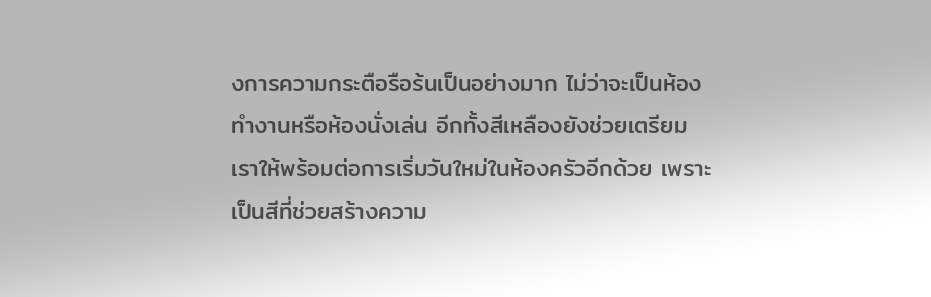งการความกระตือรือร้นเป็นอย่างมาก ไม่ว่าจะเป็นห้องทำงานหรือห้องนั่งเล่น อีกทั้งสีเหลืองยังช่วยเตรียมเราให้พร้อมต่อการเริ่มวันใหม่ในห้องครัวอีกด้วย เพราะเป็นสีที่ช่วยสร้างความ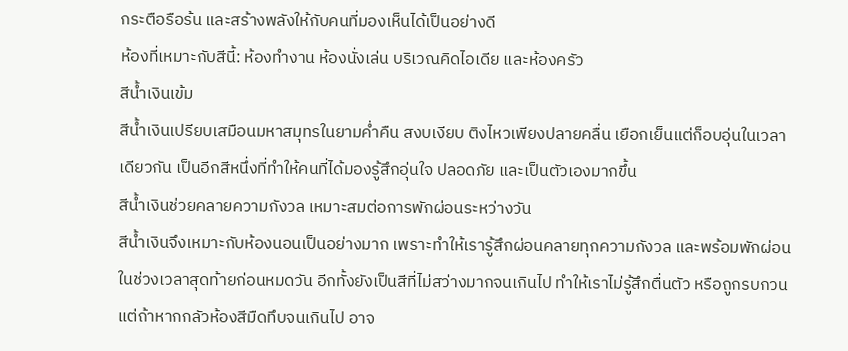กระตือรือร้น และสร้างพลังให้กับคนที่มองเห็นได้เป็นอย่างดี
ห้องที่เหมาะกับสีนี้: ห้องทำงาน ห้องนั่งเล่น บริเวณคิดไอเดีย และห้องครัว
สีน้ำเงินเข้ม
สีน้ำเงินเปรียบเสมือนมหาสมุทรในยามค่ำคืน สงบเงียบ ติงไหวเพียงปลายคลื่น เยือกเย็นแต่ก็อบอุ่นในเวลาเดียวกัน เป็นอีกสีหนึ่งที่ทำให้คนที่ได้มองรู้สึกอุ่นใจ ปลอดภัย และเป็นตัวเองมากขึ้น
สีน้ำเงินช่วยคลายความกังวล เหมาะสมต่อการพักผ่อนระหว่างวัน
สีน้ำเงินจึงเหมาะกับห้องนอนเป็นอย่างมาก เพราะทำให้เรารู้สึกผ่อนคลายทุกความกังวล และพร้อมพักผ่อนในช่วงเวลาสุดท้ายก่อนหมดวัน อีกทั้งยังเป็นสีที่ไม่สว่างมากจนเกินไป ทำให้เราไม่รู้สึกตื่นตัว หรือถูกรบกวน แต่ถ้าหากกลัวห้องสีมืดทึบจนเกินไป อาจ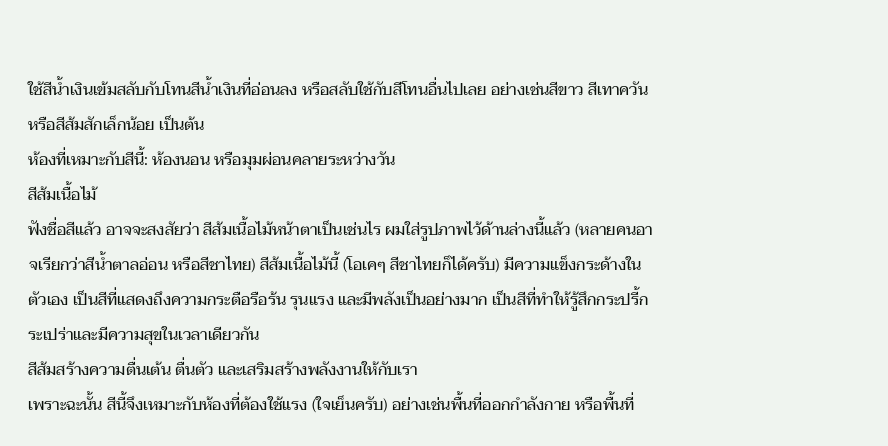ใช้สีน้ำเงินเข้มสลับกับโทนสีน้ำเงินที่อ่อนลง หรือสลับใช้กับสีโทนอื่นไปเลย อย่างเช่นสีขาว สีเทาควัน หรือสีส้มสักเล็กน้อย เป็นต้น
ห้องที่เหมาะกับสีนี้: ห้องนอน หรือมุมผ่อนคลายระหว่างวัน
สีส้มเนื้อไม้
ฟังชื่อสีแล้ว อาจจะสงสัยว่า สีส้มเนื้อไม้หน้าตาเป็นเช่นไร ผมใส่รูปภาพไว้ด้านล่างนี้แล้ว (หลายคนอาจเรียกว่าสีน้ำตาลอ่อน หรือสีชาไทย) สีส้มเนื้อไม้นี้ (โอเคๆ สีชาไทยก็ได้ครับ) มีความแข็งกระด้างในตัวเอง เป็นสีที่แสดงถึงความกระตือรือร้น รุนแรง และมีพลังเป็นอย่างมาก เป็นสีที่ทำให้รู้สึกกระปรี้กระเปร่าและมีความสุขในเวลาเดียวกัน
สีส้มสร้างความตื่นเต้น ตื่นตัว และเสริมสร้างพลังงานให้กับเรา
เพราะฉะนั้น สีนี้จึงเหมาะกับห้องที่ต้องใช้แรง (ใจเย็นครับ) อย่างเช่นพื้นที่ออกกำลังกาย หรือพื้นที่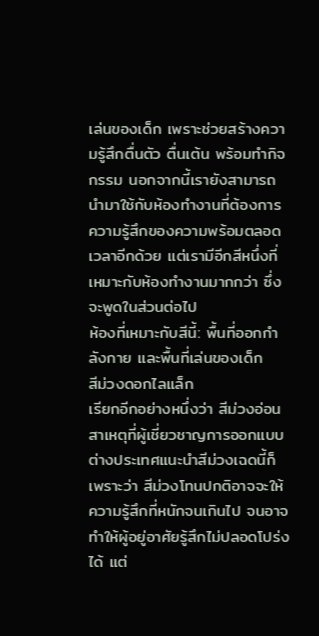เล่นของเด็ก เพราะช่วยสร้างความรู้สึกตื่นตัว ตื่นเต้น พร้อมทำกิจกรรม นอกจากนี้เรายังสามารถนำมาใช้กับห้องทำงานที่ต้องการความรู้สึกของความพร้อมตลอดเวลาอีกด้วย แต่เรามีอีกสีหนึ่งที่เหมาะกับห้องทำงานมากกว่า ซึ่งจะพูดในส่วนต่อไป
ห้องที่เหมาะกับสีนี้: พื้นที่ออกกำลังกาย และพื้นที่เล่นของเด็ก
สีม่วงดอกไลแล็ก
เรียกอีกอย่างหนึ่งว่า สีม่วงอ่อน สาเหตุที่ผู้เชี่ยวชาญการออกแบบต่างประเทศแนะนำสีม่วงเฉดนี้ก็เพราะว่า สีม่วงโทนปกติอาจจะให้ความรู้สึกที่หนักจนเกินไป จนอาจทำให้ผู้อยู่อาศัยรู้สึกไม่ปลอดโปร่งได้ แต่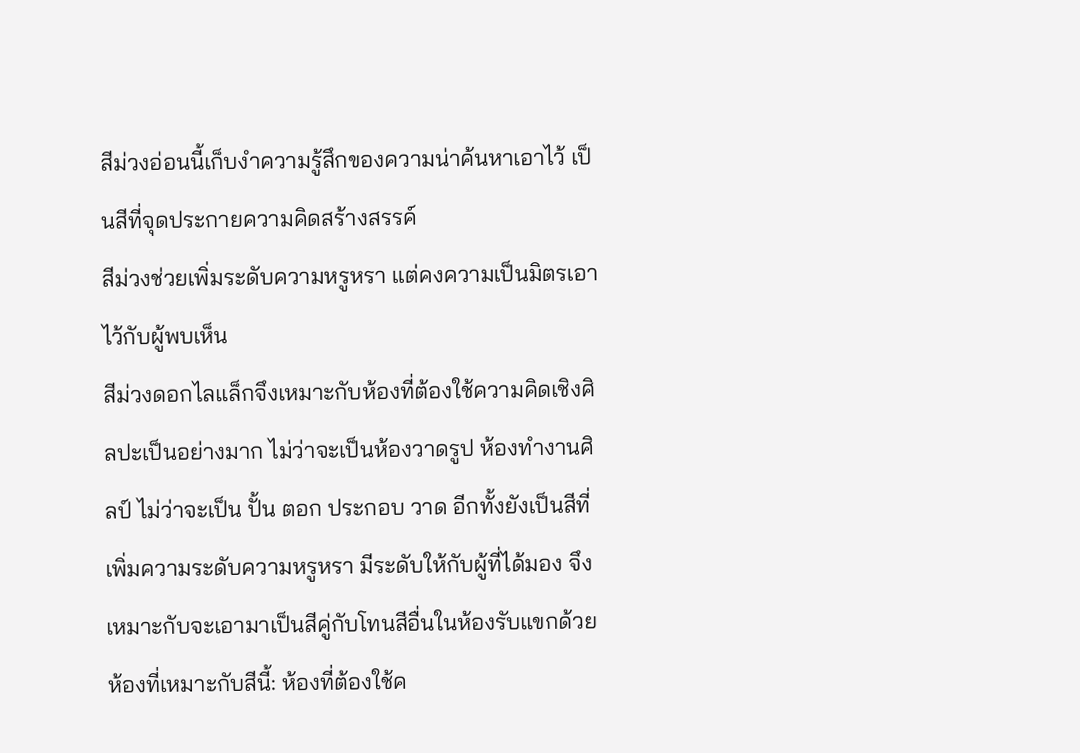สีม่วงอ่อนนี้เก็บงำความรู้สึกของความน่าค้นหาเอาไว้ เป็นสีที่จุดประกายความคิดสร้างสรรค์
สีม่วงช่วยเพิ่มระดับความหรูหรา แต่คงความเป็นมิตรเอาไว้กับผู้พบเห็น
สีม่วงดอกไลแล็กจึงเหมาะกับห้องที่ต้องใช้ความคิดเชิงศิลปะเป็นอย่างมาก ไม่ว่าจะเป็นห้องวาดรูป ห้องทำงานศิลป์ ไม่ว่าจะเป็น ปั้น ตอก ประกอบ วาด อีกทั้งยังเป็นสีที่เพิ่มความระดับความหรูหรา มีระดับให้กับผู้ที่ได้มอง จึงเหมาะกับจะเอามาเป็นสีคู่กับโทนสีอื่นในห้องรับแขกด้วย
ห้องที่เหมาะกับสีนี้: ห้องที่ต้องใช้ค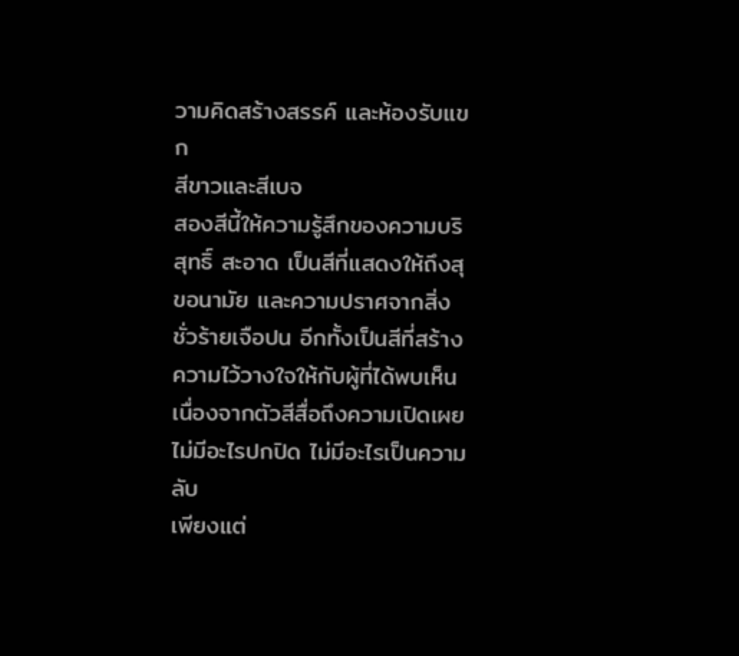วามคิดสร้างสรรค์ และห้องรับแขก
สีขาวและสีเบจ
สองสีนี้ให้ความรู้สึกของความบริสุทธิ์ สะอาด เป็นสีที่แสดงให้ถึงสุขอนามัย และความปราศจากสิ่งชั่วร้ายเจือปน อีกทั้งเป็นสีที่สร้างความไว้วางใจให้กับผู้ที่ได้พบเห็น เนื่องจากตัวสีสื่อถึงความเปิดเผย ไม่มีอะไรปกปิด ไม่มีอะไรเป็นความลับ
เพียงแต่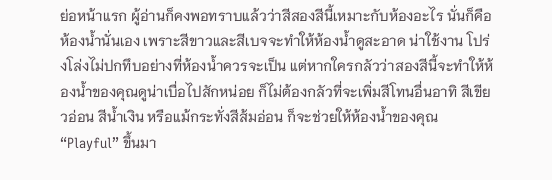ย่อหน้าแรก ผู้อ่านก็คงพอทราบแล้วว่าสีสองสีนี้เหมาะกับห้องอะไร นั่นก็คือห้องน้ำนั่นเอง เพราะสีขาวและสีเบจจะทำให้ห้องน้ำดูสะอาด น่าใช้งาน โปร่งโล่งไม่ปกทึบอย่างที่ห้องน้ำควรจะเป็น แต่หากใครกลัวว่าสองสีนี้จะทำให้ห้องน้ำของคุณดูน่าเบื่อไปสักหน่อย ก็ไม่ต้องกลัวที่จะเพิ่มสีโทนอื่นอาทิ สีเขียวอ่อน สีน้ำเงิน หรือแม้กระทั่งสีส้มอ่อน ก็จะช่วยให้ห้องน้ำของคุณ “Playful” ขึ้นมา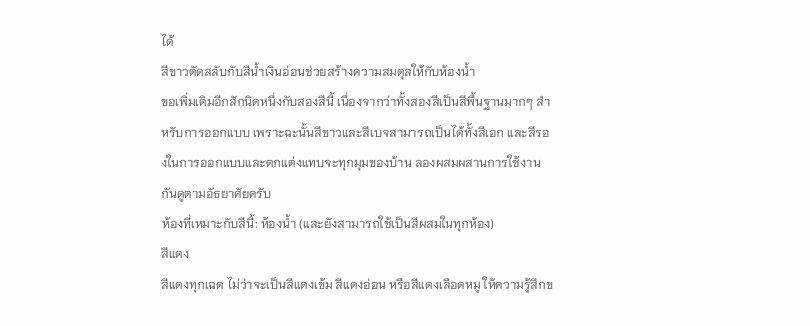ได้
สีขาวตัดสลับกับสีน้ำเงินอ่อนช่วยสร้างความสมดุลให้กับห้องน้ำ
ขอเพิ่มเติมอีกสักนิดหนึ่งกับสองสีนี้ เนื่องจากว่าทั้งสองสีเป็นสีพื้นฐานมากๆ สำหรับการออกแบบ เพราะฉะนั้นสีขาวและสีเบจสามารถเป็นได้ทั้งสีเอก และสีรองในการออกแบบและตกแต่งแทบจะทุกมุมของบ้าน ลองผสมผสานการใช้งานกันดูตามอัธยาศัยครับ
ห้องที่เหมาะกับสีนี้: ห้องน้ำ (และยังสามารถใช้เป็นสีผสมในทุกห้อง)
สีแดง
สีแดงทุกเฉด ไม่ว่าจะเป็นสีแดงเข้ม สีแดงอ่อน หรือสีแดงเลือดหมู ให้ความรู้สึกข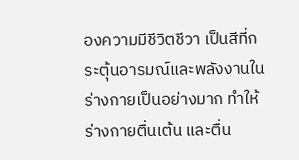องความมีชีวิตชีวา เป็นสีที่กระตุ้นอารมณ์และพลังงานในร่างกายเป็นอย่างมาก ทำให้ร่างกายตื่นเต้น และตื่น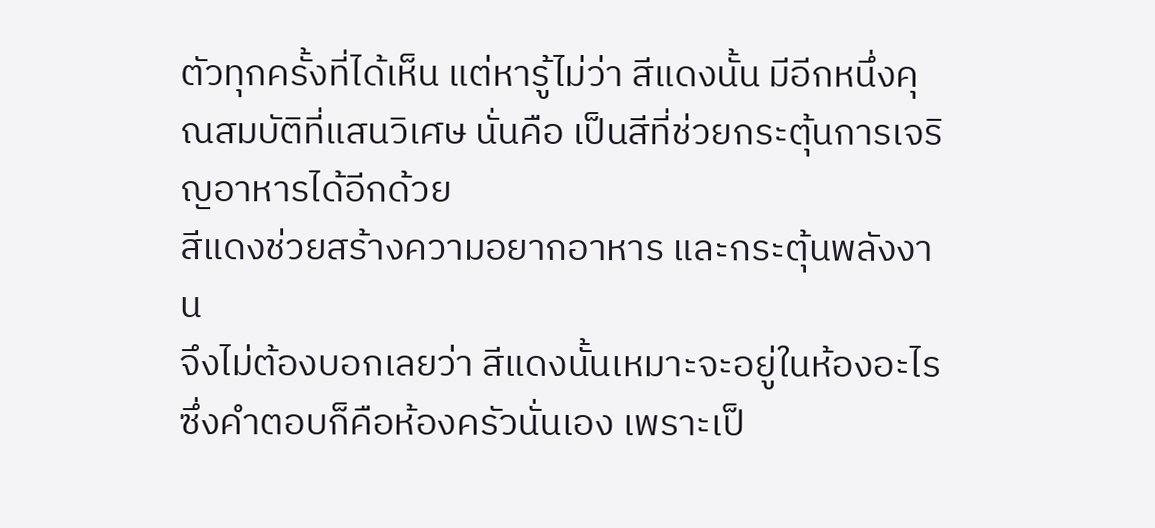ตัวทุกครั้งที่ได้เห็น แต่หารู้ไม่ว่า สีแดงนั้น มีอีกหนึ่งคุณสมบัติที่แสนวิเศษ นั่นคือ เป็นสีที่ช่วยกระตุ้นการเจริญอาหารได้อีกด้วย
สีแดงช่วยสร้างความอยากอาหาร และกระตุ้นพลังงาน
จึงไม่ต้องบอกเลยว่า สีแดงนั้นเหมาะจะอยู่ในห้องอะไร ซึ่งคำตอบก็คือห้องครัวนั่นเอง เพราะเป็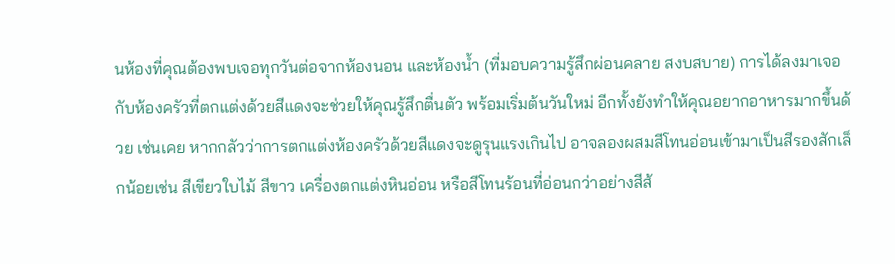นห้องที่คุณต้องพบเจอทุกวันต่อจากห้องนอน และห้องน้ำ (ที่มอบความรู้สึกผ่อนคลาย สงบสบาย) การได้ลงมาเจอกับห้องครัวที่ตกแต่งด้วยสีแดงจะช่วยให้คุณรู้สึกตื่นตัว พร้อมเริ่มต้นวันใหม่ อีกทั้งยังทำให้คุณอยากอาหารมากขึ้นด้วย เช่นเคย หากกลัวว่าการตกแต่งห้องครัวด้วยสีแดงจะดูรุนแรงเกินไป อาจลองผสมสีโทนอ่อนเข้ามาเป็นสีรองสักเล็กน้อยเช่น สีเขียวใบไม้ สีขาว เครื่องตกแต่งหินอ่อน หรือสีโทนร้อนที่อ่อนกว่าอย่างสีส้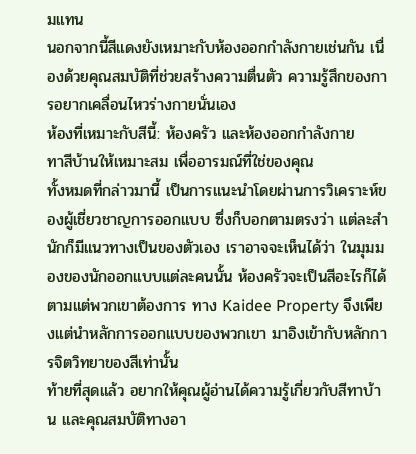มแทน
นอกจากนี้สีแดงยังเหมาะกับห้องออกกำลังกายเช่นกัน เนื่องด้วยคุณสมบัติที่ช่วยสร้างความตื่นตัว ความรู้สึกของการอยากเคลื่อนไหวร่างกายนั่นเอง
ห้องที่เหมาะกับสีนี้: ห้องครัว และห้องออกกำลังกาย
ทาสีบ้านให้เหมาะสม เพื่ออารมณ์ที่ใช่ของคุณ
ทั้งหมดที่กล่าวมานี้ เป็นการแนะนำโดยผ่านการวิเคราะห์ของผู้เชี่ยวชาญการออกแบบ ซึ่งก็บอกตามตรงว่า แต่ละสำนักก็มีแนวทางเป็นของตัวเอง เราอาจจะเห็นได้ว่า ในมุมมองของนักออกแบบแต่ละคนนั้น ห้องครัวจะเป็นสีอะไรก็ได้ ตามแต่พวกเขาต้องการ ทาง Kaidee Property จึงเพียงแต่นำหลักการออกแบบของพวกเขา มาอิงเข้ากับหลักการจิตวิทยาของสีเท่านั้น
ท้ายที่สุดแล้ว อยากให้คุณผู้อ่านได้ความรู้เกี่ยวกับสีทาบ้าน และคุณสมบัติทางอา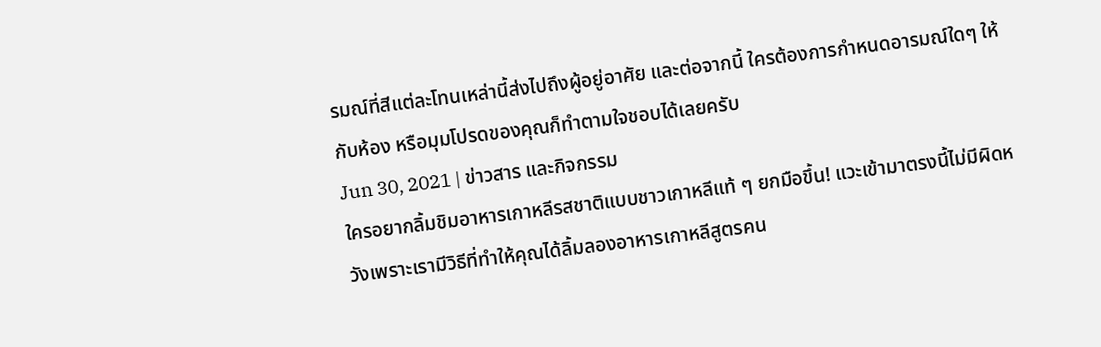รมณ์ที่สีแต่ละโทนเหล่านี้ส่งไปถึงผู้อยู่อาศัย และต่อจากนี้ ใครต้องการกำหนดอารมณ์ใดๆ ให้กับห้อง หรือมุมโปรดของคุณก็ทำตามใจชอบได้เลยครับ
Jun 30, 2021 | ข่าวสาร และกิจกรรม
ใครอยากลิ้มชิมอาหารเกาหลีรสชาติแบบชาวเกาหลีแท้ ๆ ยกมือขึ้น! แวะเข้ามาตรงนี้ไม่มีผิดหวังเพราะเรามีวิธีที่ทำให้คุณได้ลิ้มลองอาหารเกาหลีสูตรคน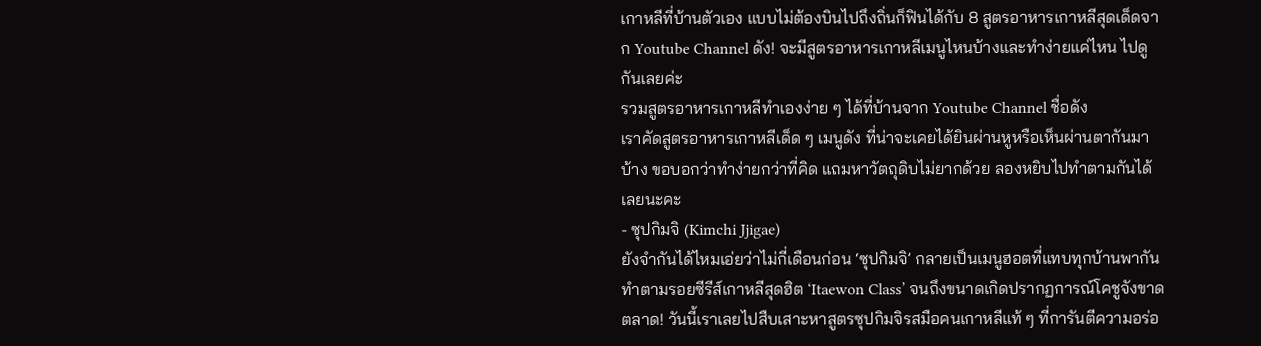เกาหลีที่บ้านตัวเอง แบบไม่ต้องบินไปถึงถิ่นก็ฟินได้กับ 8 สูตรอาหารเกาหลีสุดเด็ดจาก Youtube Channel ดัง! จะมีสูตรอาหารเกาหลีเมนูไหนบ้างและทำง่ายแค่ไหน ไปดูกันเลยค่ะ
รวมสูตรอาหารเกาหลีทำเองง่าย ๆ ได้ที่บ้านจาก Youtube Channel ชื่อดัง
เราคัดสูตรอาหารเกาหลีเด็ด ๆ เมนูดัง ที่น่าจะเคยได้ยินผ่านหูหรือเห็นผ่านตากันมาบ้าง ขอบอกว่าทำง่ายกว่าที่คิด แถมหาวัตถุดิบไม่ยากด้วย ลองหยิบไปทำตามกันได้เลยนะคะ
- ซุปกิมจิ (Kimchi Jjigae)
ยังจำกันได้ไหมเอ่ยว่าไม่กี่เดือนก่อน ‘ซุปกิมจิ’ กลายเป็นเมนูฮอตที่แทบทุกบ้านพากันทำตามรอยซีรีส์เกาหลีสุดฮิต ‘Itaewon Class’ จนถึงขนาดเกิดปรากฏการณ์โคชูจังขาดตลาด! วันนี้เราเลยไปสืบเสาะหาสูตรซุปกิมจิรสมือคนเกาหลีแท้ ๆ ที่การันตีความอร่อ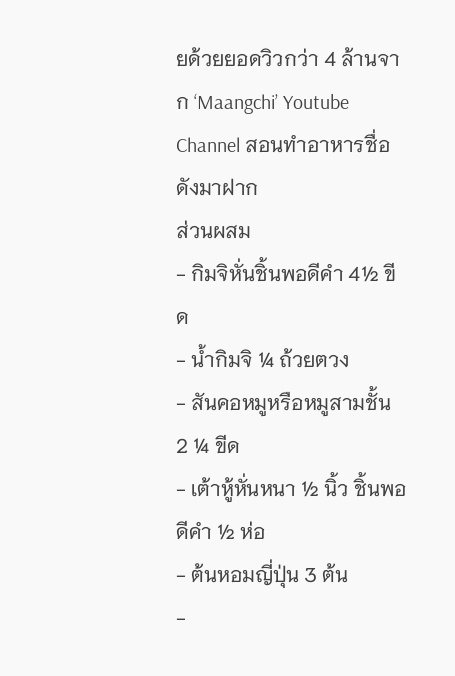ยด้วยยอดวิวกว่า 4 ล้านจาก ‘Maangchi’ Youtube Channel สอนทำอาหารชื่อดังมาฝาก
ส่วนผสม
- กิมจิหั่นชิ้นพอดีคำ 4½ ขีด
- น้ำกิมจิ ¼ ถ้วยตวง
- สันคอหมูหรือหมูสามชั้น 2 ¼ ขีด
- เต้าหู้หั่นหนา ½ นิ้ว ชิ้นพอดีคำ ½ ห่อ
- ต้นหอมญี่ปุ่น 3 ต้น
-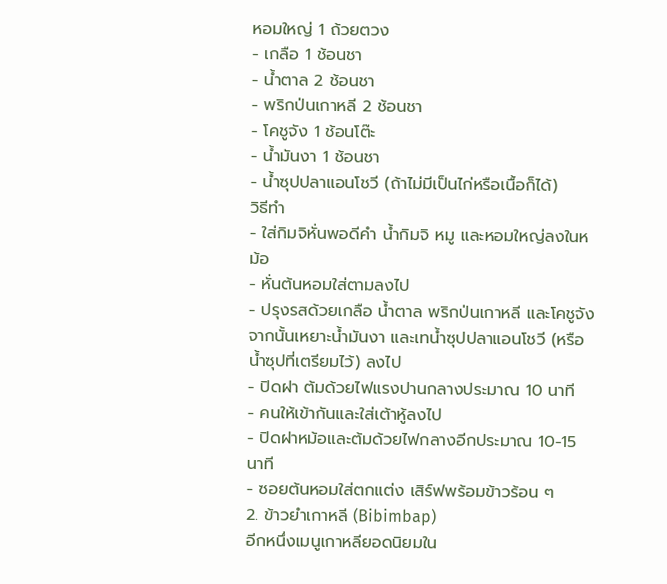หอมใหญ่ 1 ถ้วยตวง
- เกลือ 1 ช้อนชา
- น้ำตาล 2 ช้อนชา
- พริกป่นเกาหลี 2 ช้อนชา
- โคชูจัง 1 ช้อนโต๊ะ
- น้ำมันงา 1 ช้อนชา
- น้ำซุปปลาแอนโชวี (ถ้าไม่มีเป็นไก่หรือเนื้อก็ได้)
วิธีทำ
- ใส่กิมจิหั่นพอดีคำ น้ำกิมจิ หมู และหอมใหญ่ลงในหม้อ
- หั่นต้นหอมใส่ตามลงไป
- ปรุงรสด้วยเกลือ น้ำตาล พริกป่นเกาหลี และโคชูจัง จากนั้นเหยาะน้ำมันงา และเทน้ำซุปปลาแอนโชวี (หรือน้ำซุปที่เตรียมไว้) ลงไป
- ปิดฝา ต้มด้วยไฟแรงปานกลางประมาณ 10 นาที
- คนให้เข้ากันและใส่เต้าหู้ลงไป
- ปิดฝาหม้อและต้มด้วยไฟกลางอีกประมาณ 10-15 นาที
- ซอยต้นหอมใส่ตกแต่ง เสิร์ฟพร้อมข้าวร้อน ๆ
2. ข้าวยำเกาหลี (Bibimbap)
อีกหนึ่งเมนูเกาหลียอดนิยมใน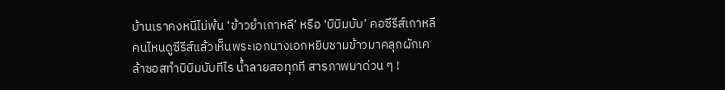บ้านเราคงหนีไม่พ้น ‘ข้าวยำเกาหลี’ หรือ ‘บิบิมบับ’ คอซีรีส์เกาหลีคนไหนดูซีรีส์แล้วเห็นพระเอกนางเอกหยิบชามข้าวมาคลุกผักเคล้าซอสทำบิบิมบับทีไร น้ำลายสอทุกที สารภาพมาด่วน ๆ !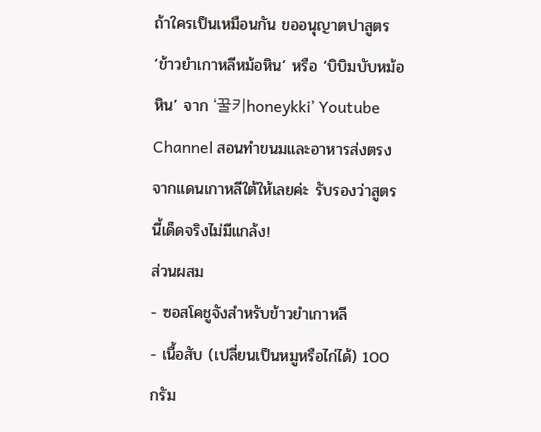ถ้าใครเป็นเหมือนกัน ขออนุญาตปาสูตร ‘ข้าวยำเกาหลีหม้อหิน’ หรือ ‘บิบิมบับหม้อหิน’ จาก ‘꿀키honeykki’ Youtube Channel สอนทำขนมและอาหารส่งตรงจากแดนเกาหลีใต้ให้เลยค่ะ รับรองว่าสูตรนี้เด็ดจริงไม่มีแกล้ง!
ส่วนผสม
- ซอสโคชูจังสำหรับข้าวยำเกาหลี
- เนื้อสับ (เปลี่ยนเป็นหมูหรือไก่ได้) 100 กรัม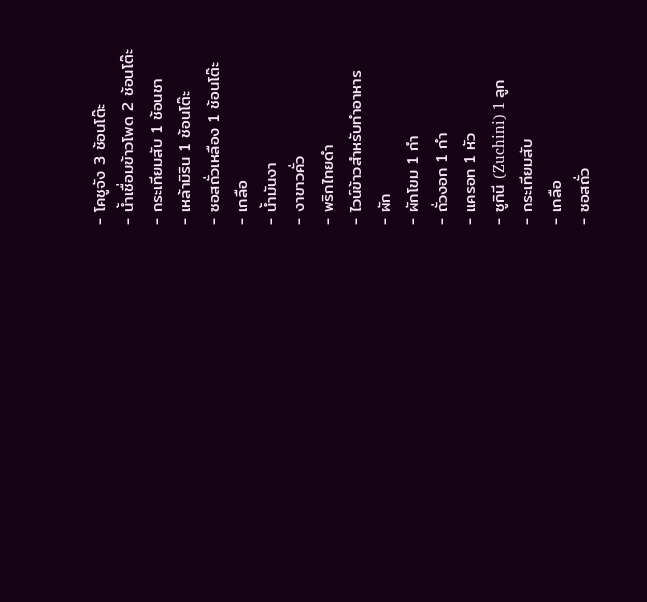- โคชูจัง 3 ช้อนโต๊ะ
- น้ำเชื่อมข้าวโพด 2 ช้อนโต๊ะ
- กระเทียมสับ 1 ช้อนชา
- เหล้ามิริน 1 ช้อนโต๊ะ
- ซอสถั่วเหลือง 1 ช้อนโต๊ะ
- เกลือ
- น้ำมันงา
- งาขาวคั่ว
- พริกไทยดำ
- ไวน์ข้าวสำหรับทำอาหาร
- ผัก
- ผักโขม 1 กำ
- ถั่วงอก 1 กำ
- แครอท 1 หัว
- ซูกินี (Zuchini) 1 ลูก
- กระเทียมสับ
- เกลือ
- ซอสถั่ว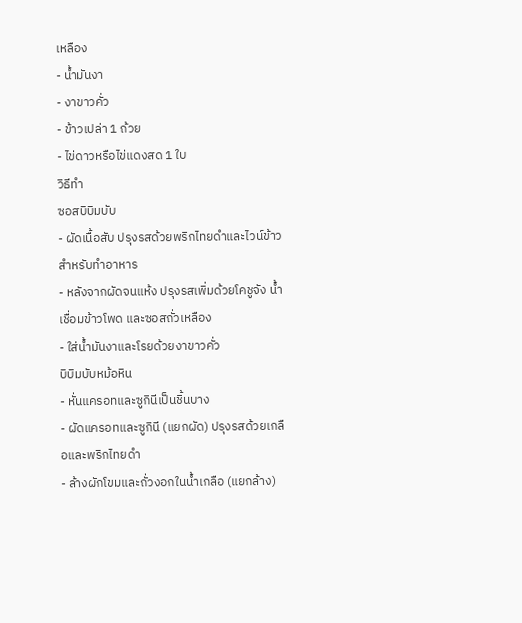เหลือง
- น้ำมันงา
- งาขาวคั่ว
- ข้าวเปล่า 1 ถ้วย
- ไข่ดาวหรือไข่แดงสด 1 ใบ
วิธีทำ
ซอสบิบิมบับ
- ผัดเนื้อสับ ปรุงรสด้วยพริกไทยดำและไวน์ข้าวสำหรับทำอาหาร
- หลังจากผัดจนแห้ง ปรุงรสเพิ่มด้วยโคชูจัง น้ำเชื่อมข้าวโพด และซอสถั่วเหลือง
- ใส่น้ำมันงาและโรยด้วยงาขาวคั่ว
บิบิมบับหม้อหิน
- หั่นแครอทและซูกินีเป็นชิ้นบาง
- ผัดแครอทและซูกินี (แยกผัด) ปรุงรสด้วยเกลือและพริกไทยดำ
- ล้างผักโขมและถั่วงอกในน้ำเกลือ (แยกล้าง)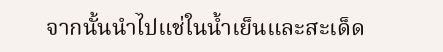จากนั้นนำไปแช่ในน้ำเย็นและสะเด็ด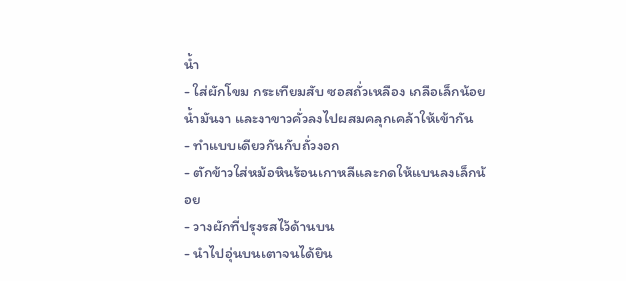น้ำ
- ใส่ผักโขม กระเทียมสับ ซอสถั่วเหลือง เกลือเล็กน้อย น้ำมันงา และงาขาวคั่วลงไปผสมคลุกเคล้าให้เข้ากัน
- ทำแบบเดียวกันกับถั่วงอก
- ตักข้าวใส่หม้อหินร้อนเกาหลีและกดให้แบนลงเล็กน้อย
- วางผักที่ปรุงรสไว้ด้านบน
- นำไปอุ่นบนเตาจนได้ยิน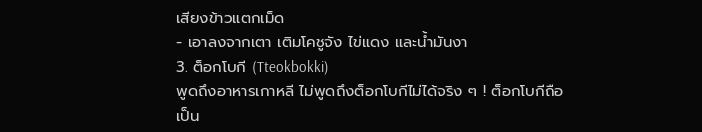เสียงข้าวแตกเม็ด
- เอาลงจากเตา เติมโคชูจัง ไข่แดง และน้ำมันงา
3. ต็อกโบกี (Tteokbokki)
พูดถึงอาหารเกาหลี ไม่พูดถึงต็อกโบกีไม่ได้จริง ๆ ! ต็อกโบกีถือเป็น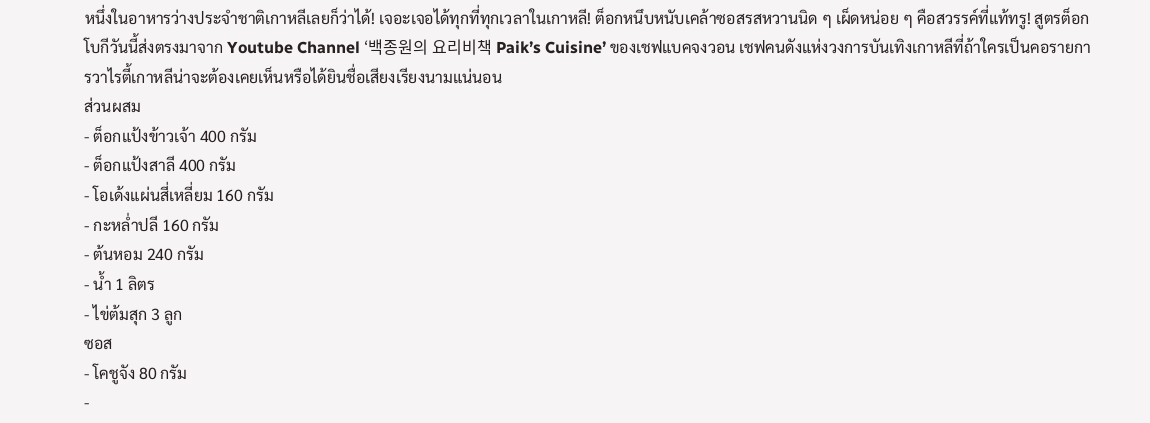หนึ่งในอาหารว่างประจำชาติเกาหลีเลยก็ว่าได้! เจอะเจอได้ทุกที่ทุกเวลาในเกาหลี! ต็อกหนึบหนับเคล้าซอสรสหวานนิด ๆ เผ็ดหน่อย ๆ คือสวรรค์ที่แท้ทรู! สูตรต็อกโบกีวันนี้ส่งตรงมาจาก Youtube Channel ‘백종원의 요리비책 Paik’s Cuisine’ ของเชฟแบคจงวอน เชฟคนดังแห่งวงการบันเทิงเกาหลีที่ถ้าใครเป็นคอรายการวาไรตี้เกาหลีน่าจะต้องเคยเห็นหรือได้ยินชื่อเสียงเรียงนามแน่นอน
ส่วนผสม
- ต็อกแป้งข้าวเจ้า 400 กรัม
- ต็อกแป้งสาลี 400 กรัม
- โอเด้งแผ่นสี่เหลี่ยม 160 กรัม
- กะหล่ำปลี 160 กรัม
- ต้นหอม 240 กรัม
- น้ำ 1 ลิตร
- ไข่ต้มสุก 3 ลูก
ซอส
- โคชูจัง 80 กรัม
-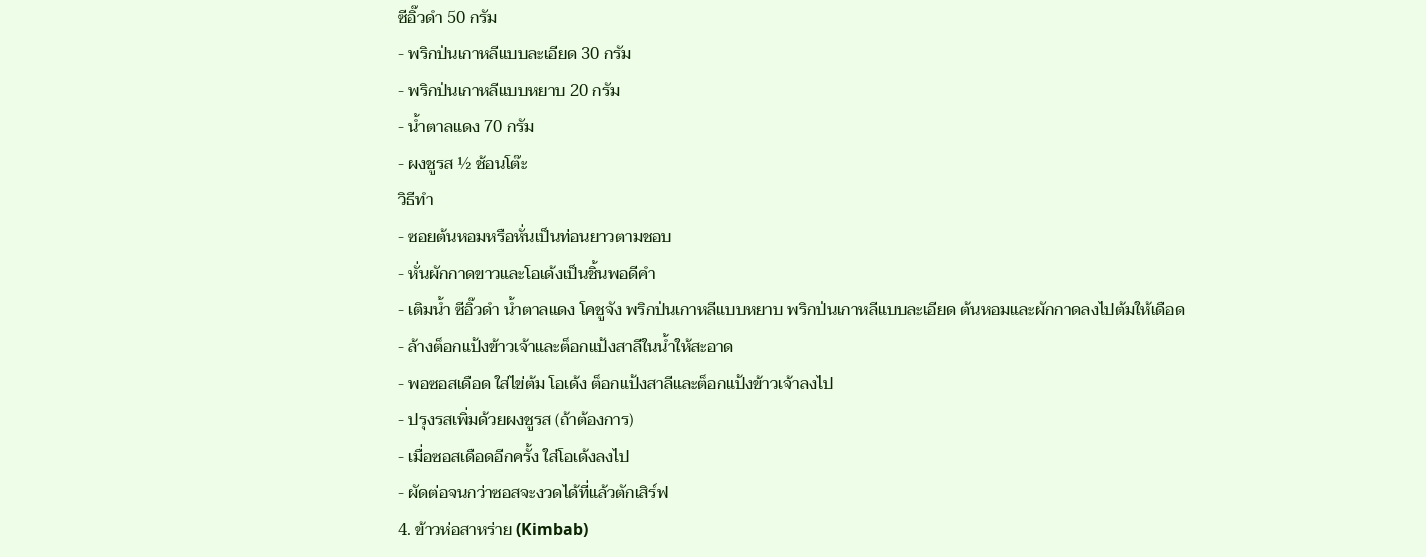ซีอิ๊วดำ 50 กรัม
- พริกป่นเกาหลีแบบละเอียด 30 กรัม
- พริกป่นเกาหลีแบบหยาบ 20 กรัม
- น้ำตาลแดง 70 กรัม
- ผงชูรส ½ ช้อนโต๊ะ
วิธีทำ
- ซอยต้นหอมหรือหั่นเป็นท่อนยาวตามชอบ
- หั่นผักกาดขาวและโอเด้งเป็นชิ้นพอดีคำ
- เติมน้ำ ซีอิ๊วดำ น้ำตาลแดง โคชูจัง พริกป่นเกาหลีแบบหยาบ พริกป่นเกาหลีแบบละเอียด ต้นหอมและผักกาดลงไปต้มให้เดือด
- ล้างต็อกแป้งข้าวเจ้าและต็อกแป้งสาลีในน้ำให้สะอาด
- พอซอสเดือด ใส่ไข่ต้ม โอเด้ง ต็อกแป้งสาลีและต็อกแป้งข้าวเจ้าลงไป
- ปรุงรสเพิ่มด้วยผงชูรส (ถ้าต้องการ)
- เมื่อซอสเดือดอีกครั้ง ใส่โอเด้งลงไป
- ผัดต่อจนกว่าซอสจะงวดได้ที่แล้วตักเสิร์ฟ
4. ข้าวห่อสาหร่าย (Kimbab)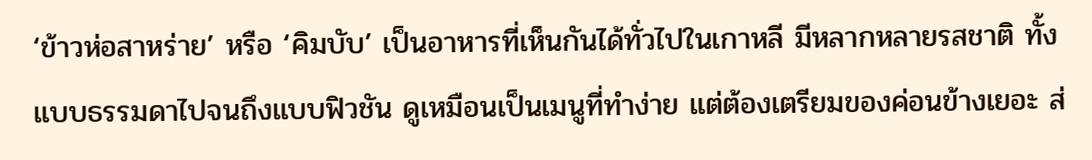‘ข้าวห่อสาหร่าย’ หรือ ‘คิมบับ’ เป็นอาหารที่เห็นกันได้ทั่วไปในเกาหลี มีหลากหลายรสชาติ ทั้งแบบธรรมดาไปจนถึงแบบฟิวชัน ดูเหมือนเป็นเมนูที่ทำง่าย แต่ต้องเตรียมของค่อนข้างเยอะ ส่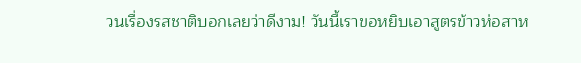วนเรื่องรสชาติบอกเลยว่าดีงาม! วันนี้เราขอหยิบเอาสูตรข้าวห่อสาห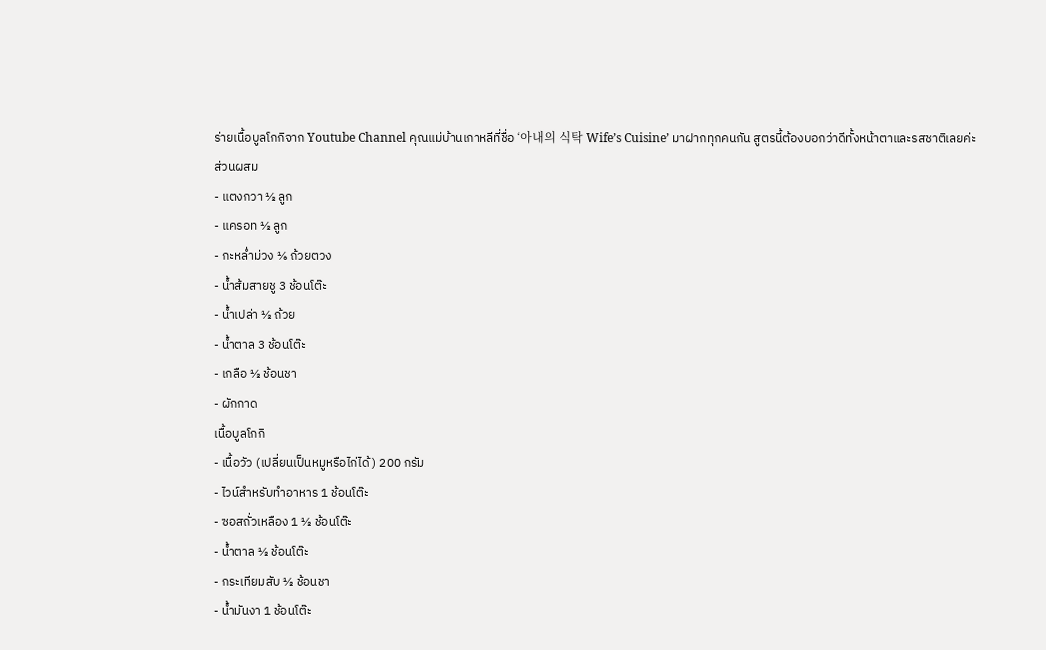ร่ายเนื้อบูลโกกิจาก Youtube Channel คุณแม่บ้านเกาหลีที่ชื่อ ‘아내의 식탁 Wife’s Cuisine’ มาฝากทุกคนกัน สูตรนี้ต้องบอกว่าดีทั้งหน้าตาและรสชาติเลยค่ะ
ส่วนผสม
- แตงกวา ½ ลูก
- แครอท ½ ลูก
- กะหล่ำม่วง ⅙ ถ้วยตวง
- น้ำส้มสายชู 3 ช้อนโต๊ะ
- น้ำเปล่า ½ ถ้วย
- น้ำตาล 3 ช้อนโต๊ะ
- เกลือ ½ ช้อนชา
- ผักกาด
เนื้อบูลโกกิ
- เนื้อวัว (เปลี่ยนเป็นหมูหรือไก่ได้) 200 กรัม
- ไวน์สำหรับทำอาหาร 1 ช้อนโต๊ะ
- ซอสถั่วเหลือง 1 ½ ช้อนโต๊ะ
- น้ำตาล ½ ช้อนโต๊ะ
- กระเทียมสับ ½ ช้อนชา
- น้ำมันงา 1 ช้อนโต๊ะ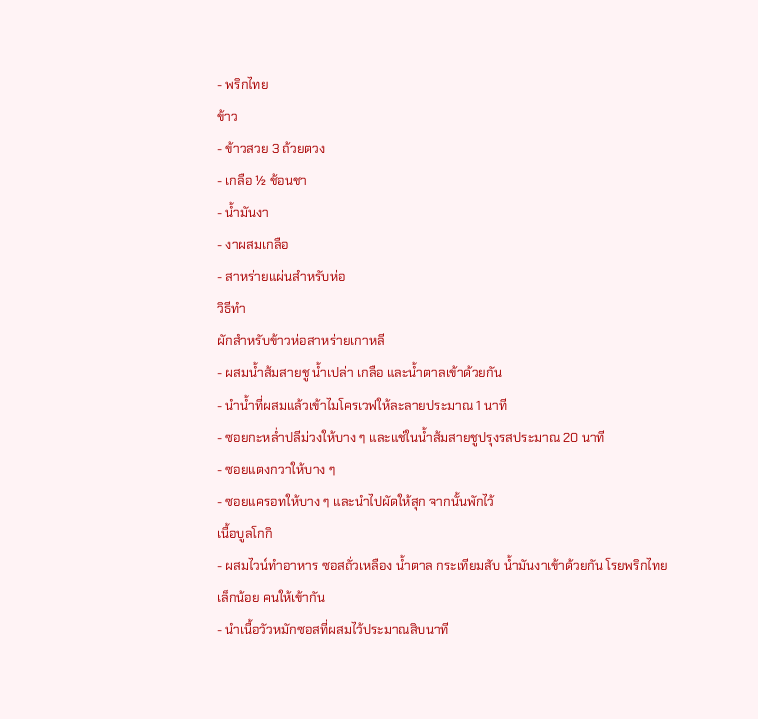- พริกไทย
ข้าว
- ข้าวสวย 3 ถ้วยตวง
- เกลือ ½ ช้อนชา
- น้ำมันงา
- งาผสมเกลือ
- สาหร่ายแผ่นสำหรับห่อ
วิธีทำ
ผักสำหรับข้าวห่อสาหร่ายเกาหลี
- ผสมน้ำส้มสายชู น้ำเปล่า เกลือ และน้ำตาลเข้าด้วยกัน
- นำน้ำที่ผสมแล้วเข้าไมโครเวฟให้ละลายประมาณ 1 นาที
- ซอยกะหล่ำปลีม่วงให้บาง ๆ และแช่ในน้ำส้มสายชูปรุงรสประมาณ 20 นาที
- ซอยแตงกวาให้บาง ๆ
- ซอยแครอทให้บาง ๆ และนำไปผัดให้สุก จากนั้นพักไว้
เนื้อบูลโกกิ
- ผสมไวน์ทำอาหาร ซอสถั่วเหลือง น้ำตาล กระเทียมสับ น้ำมันงาเข้าด้วยกัน โรยพริกไทยเล็กน้อย คนให้เข้ากัน
- นำเนื้อวัวหมักซอสที่ผสมไว้ประมาณสิบนาที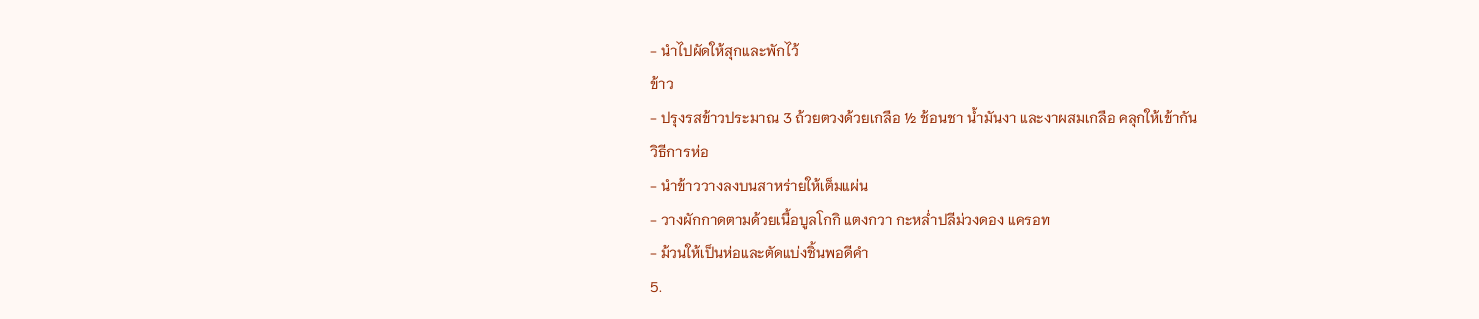- นำไปผัดให้สุกและพักไว้
ข้าว
- ปรุงรสข้าวประมาณ 3 ถ้วยตวงด้วยเกลือ ½ ช้อนชา น้ำมันงา และงาผสมเกลือ คลุกให้เข้ากัน
วิธีการห่อ
- นำข้าววางลงบนสาหร่ายให้เต็มแผ่น
- วางผักกาดตามด้วยเนื้อบูลโกกิ แตงกวา กะหล่ำปลีม่วงดอง แครอท
- ม้วนให้เป็นห่อและตัดแบ่งชิ้นพอดีคำ
5.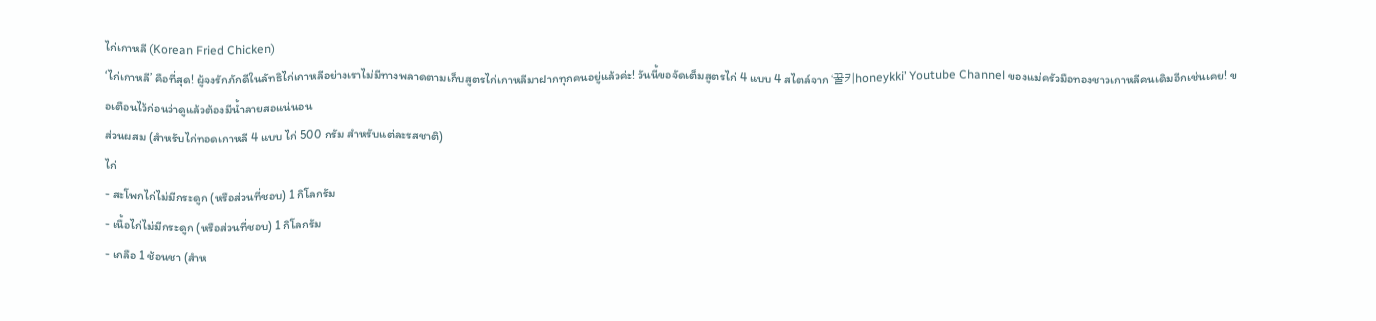ไก่เกาหลี (Korean Fried Chicken)
‘ไก่เกาหลี’ คือที่สุด! ผู้จงรักภักดีในลัทธิไก่เกาหลีอย่างเราไม่มีทางพลาดตามเก็บสูตรไก่เกาหลีมาฝากทุกคนอยู่แล้วค่ะ! วันนี้ขอจัดเต็มสูตรไก่ 4 แบบ 4 สไตล์จาก ‘꿀키honeykki’ Youtube Channel ของแม่ครัวมือทองชาวเกาหลีคนเดิมอีกเช่นเคย! ขอเตือนไว้ก่อนว่าดูแล้วต้องมีน้ำลายสอแน่นอน
ส่วนผสม (สำหรับไก่ทอดเกาหลี 4 แบบ ไก่ 500 กรัม สำหรับแต่ละรสชาติ)
ไก่
- สะโพกไก่ไม่มีกระดูก (หรือส่วนที่ชอบ) 1 กิโลกรัม
- เนื้อไก่ไม่มีกระดูก (หรือส่วนที่ชอบ) 1 กิโลกรัม
- เกลือ 1 ช้อนชา (สำห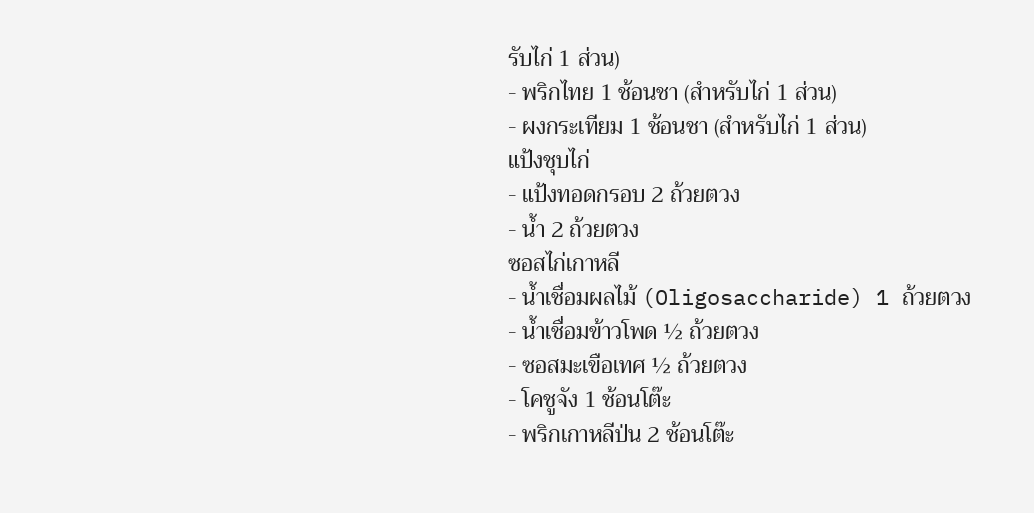รับไก่ 1 ส่วน)
- พริกไทย 1 ช้อนชา (สำหรับไก่ 1 ส่วน)
- ผงกระเทียม 1 ช้อนชา (สำหรับไก่ 1 ส่วน)
แป้งชุบไก่
- แป้งทอดกรอบ 2 ถ้วยตวง
- น้ำ 2 ถ้วยตวง
ซอสไก่เกาหลี
- น้ำเชื่อมผลไม้ (Oligosaccharide) 1 ถ้วยตวง
- น้ำเชื่อมข้าวโพด ½ ถ้วยตวง
- ซอสมะเขือเทศ ½ ถ้วยตวง
- โคชูจัง 1 ช้อนโต๊ะ
- พริกเกาหลีป่น 2 ช้อนโต๊ะ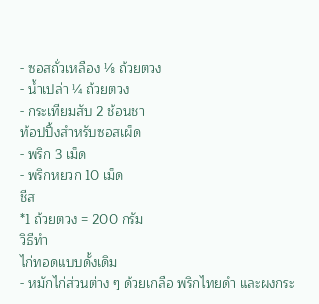- ซอสถั่วเหลือง ⅛ ถ้วยตวง
- น้ำเปล่า ¼ ถ้วยตวง
- กระเทียมสับ 2 ช้อนชา
ท้อปปิ้งสำหรับซอสเผ็ด
- พริก 3 เม็ด
- พริกหยวก 10 เม็ด
ชีส
*1 ถ้วยตวง = 200 กรัม
วิธีทำ
ไก่ทอดแบบดั้งเดิม
- หมักไก่ส่วนต่าง ๆ ด้วยเกลือ พริกไทยดำ และผงกระ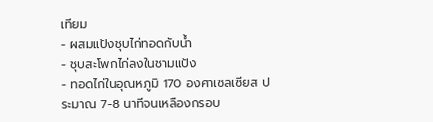เทียม
- ผสมแป้งชุบไก่ทอดกับน้ำ
- ชุบสะโพกไก่ลงในชามแป้ง
- ทอดไก่ในอุณหภูมิ 170 องศาเซลเซียส ประมาณ 7-8 นาทีจนเหลืองกรอบ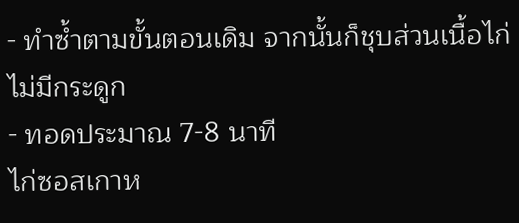- ทำซ้ำตามขั้นตอนเดิม จากนั้นก็ชุบส่วนเนื้อไก่ไม่มีกระดูก
- ทอดประมาณ 7-8 นาที
ไก่ซอสเกาห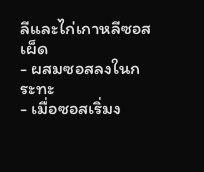ลีและไก่เกาหลีซอสเผ็ด
- ผสมซอสลงในกระทะ
- เมื่อซอสเริ่มง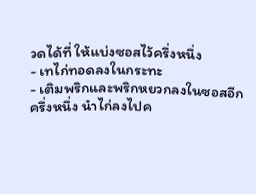วดได้ที่ ให้แบ่งซอสไว้ครึ่งหนึ่ง
- เทไก่ทอดลงในกระทะ
- เติมพริกและพริกหยวกลงในซอสอีกครึ่งหนึ่ง นำไก่ลงไปค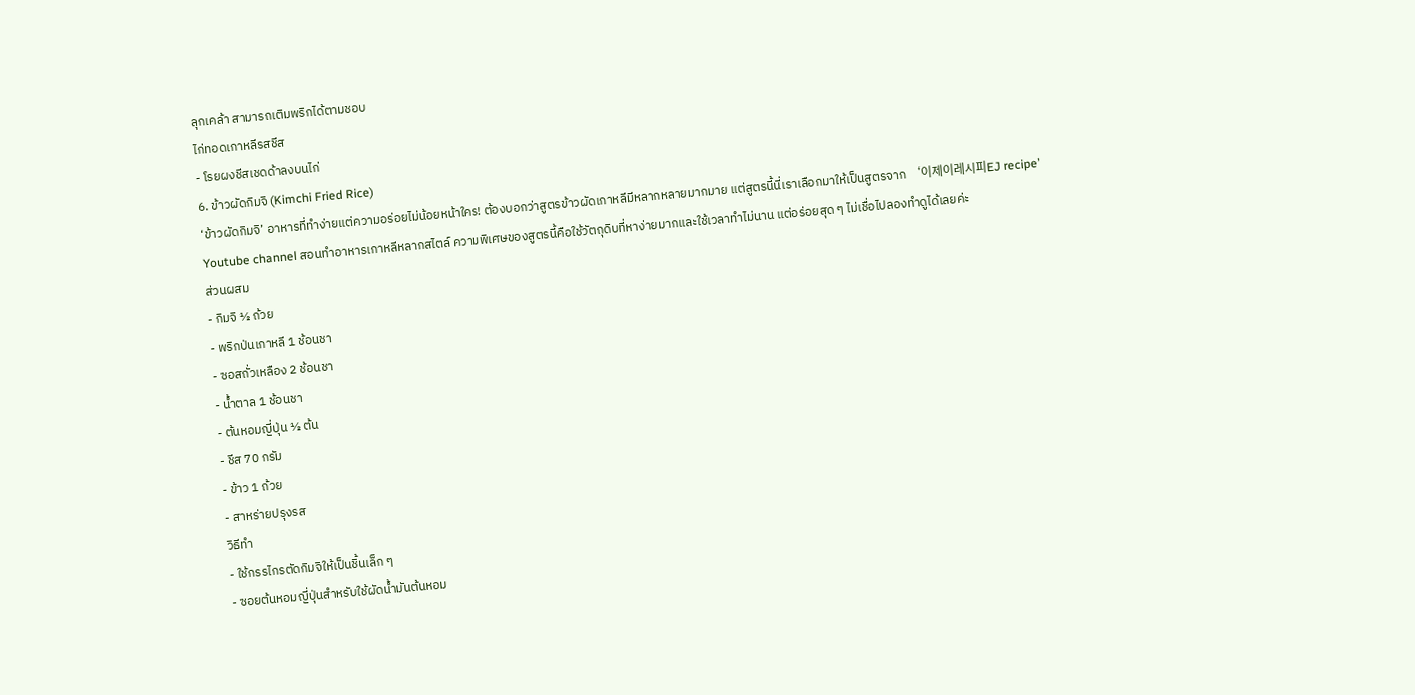ลุกเคล้า สามารถเติมพริกได้ตามชอบ
ไก่ทอดเกาหลีรสชีส
- โรยผงชีสเชดด้าลงบนไก่
6. ข้าวผัดกิมจิ (Kimchi Fried Rice)
‘ข้าวผัดกิมจิ’ อาหารที่ทำง่ายแต่ความอร่อยไม่น้อยหน้าใคร! ต้องบอกว่าสูตรข้าวผัดเกาหลีมีหลากหลายมากมาย แต่สูตรนี้นี่เราเลือกมาให้เป็นสูตรจาก ‘이제이레시피EJ recipe’ Youtube channel สอนทำอาหารเกาหลีหลากสไตล์ ความพิเศษของสูตรนี้คือใช้วัตถุดิบที่หาง่ายมากและใช้เวลาทำไม่นาน แต่อร่อยสุด ๆ ไม่เชื่อไปลองทำดูได้เลยค่ะ
ส่วนผสม
- กิมจิ ½ ถ้วย
- พริกป่นเกาหลี 1 ช้อนชา
- ซอสถั่วเหลือง 2 ช้อนชา
- น้ำตาล 1 ช้อนชา
- ต้นหอมญี่ปุ่น ½ ต้น
- ชีส 70 กรัม
- ข้าว 1 ถ้วย
- สาหร่ายปรุงรส
วิธีทำ
- ใช้กรรไกรตัดกิมจิให้เป็นชิ้นเล็ก ๆ
- ซอยต้นหอมญี่ปุ่นสำหรับใช้ผัดน้ำมันต้นหอม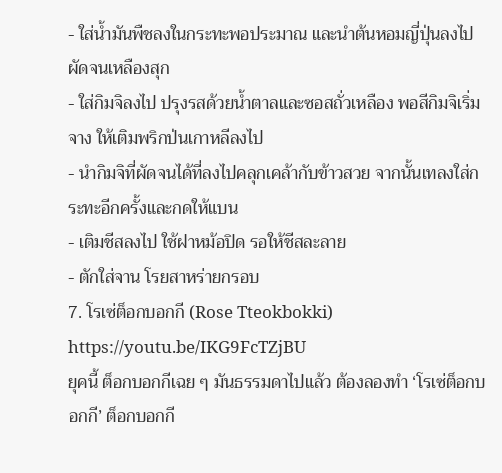- ใส่น้ำมันพืชลงในกระทะพอประมาณ และนำต้นหอมญี่ปุ่นลงไปผัดจนเหลืองสุก
- ใส่กิมจิลงไป ปรุงรสด้วยน้ำตาลและซอสถั่วเหลือง พอสีกิมจิเริ่มจาง ให้เติมพริกป่นเกาหลีลงไป
- นำกิมจิที่ผัดจนได้ที่ลงไปคลุกเคล้ากับข้าวสวย จากนั้นเทลงใส่กระทะอีกครั้งและกดให้แบน
- เติมชีสลงไป ใช้ฝาหม้อปิด รอให้ชีสละลาย
- ตักใส่จาน โรยสาหร่ายกรอบ
7. โรเซ่ต็อกบอกกี (Rose Tteokbokki)
https://youtu.be/IKG9FcTZjBU
ยุคนี้ ต็อกบอกกีเฉย ๆ มันธรรมดาไปแล้ว ต้องลองทำ ‘โรเซ่ต็อกบอกกี’ ต็อกบอกกี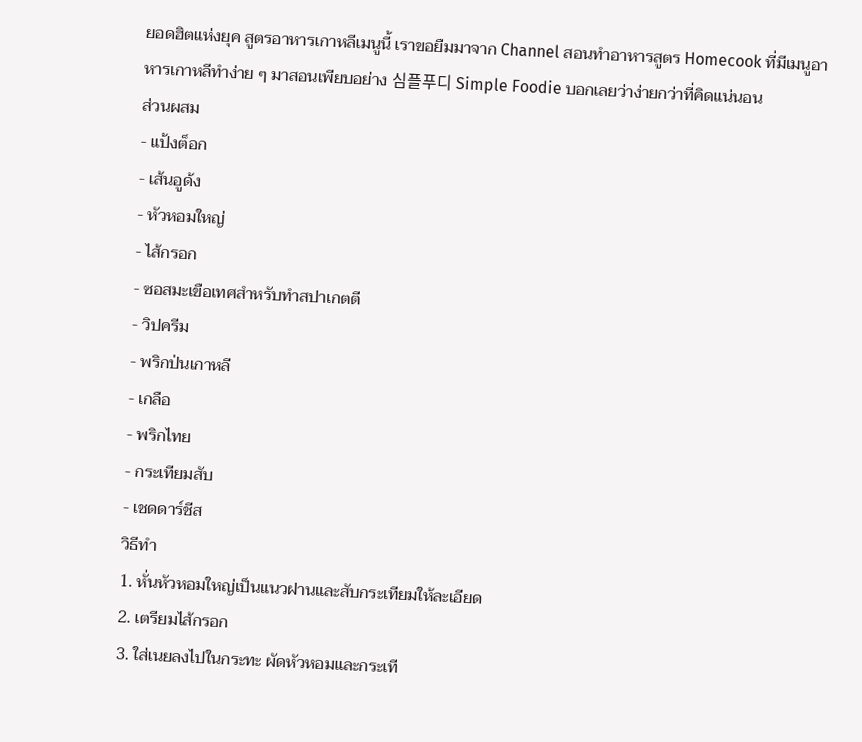ยอดฮิตแห่งยุค สูตรอาหารเกาหลีเมนูนี้ เราขอยืมมาจาก Channel สอนทำอาหารสูตร Homecook ที่มีเมนูอาหารเกาหลีทำง่าย ๆ มาสอนเพียบอย่าง 심플푸디 Simple Foodie บอกเลยว่าง่ายกว่าที่คิดแน่นอน
ส่วนผสม
- แป้งต็อก
- เส้นอูด้ง
- หัวหอมใหญ่
- ไส้กรอก
- ซอสมะเขือเทศสำหรับทำสปาเกตตี
- วิปครีม
- พริกป่นเกาหลี
- เกลือ
- พริกไทย
- กระเทียมสับ
- เชดดาร์ชีส
วิธีทำ
1. หั่นหัวหอมใหญ่เป็นแนวฝานและสับกระเทียมให้ละเอียด
2. เตรียมไส้กรอก
3. ใส่เนยลงไปในกระทะ ผัดหัวหอมและกระเที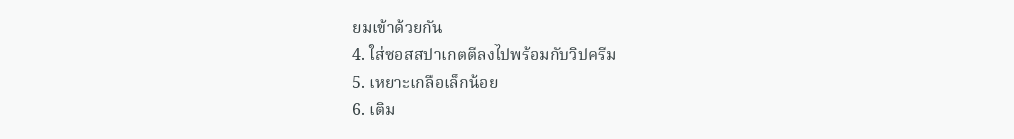ยมเข้าด้วยกัน
4. ใส่ซอสสปาเกตตีลงไปพร้อมกับวิปครีม
5. เหยาะเกลือเล็กน้อย
6. เติม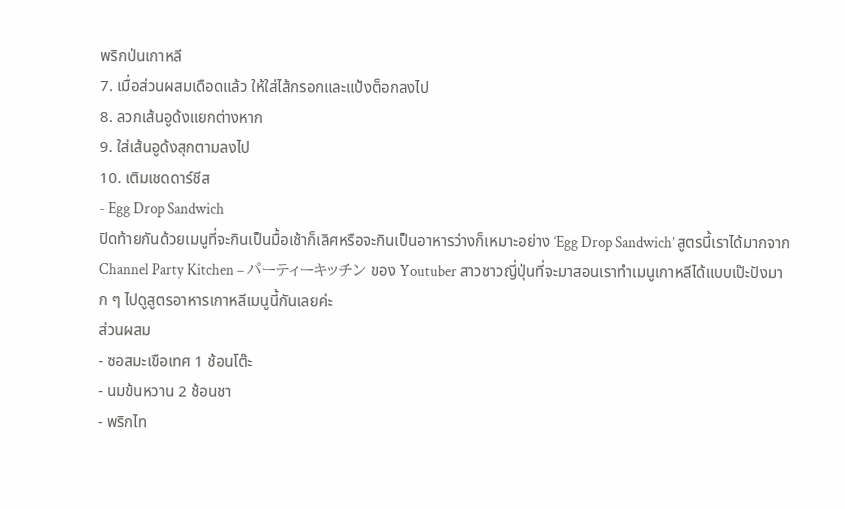พริกป่นเกาหลี
7. เมื่อส่วนผสมเดือดแล้ว ให้ใส่ไส้กรอกและแป้งต็อกลงไป
8. ลวกเส้นอูด้งแยกต่างหาก
9. ใส่เส้นอูด้งสุกตามลงไป
10. เติมเชดดาร์ชีส
- Egg Drop Sandwich
ปิดท้ายกันด้วยเมนูที่จะกินเป็นมื้อเช้าก็เลิศหรือจะกินเป็นอาหารว่างก็เหมาะอย่าง ‘Egg Drop Sandwich’ สูตรนี้เราได้มากจาก Channel Party Kitchen – パーティーキッチン ของ Youtuber สาวชาวญี่ปุ่นที่จะมาสอนเราทำเมนูเกาหลีได้แบบเป๊ะปังมาก ๆ ไปดูสูตรอาหารเกาหลีเมนูนี้กันเลยค่ะ
ส่วนผสม
- ซอสมะเขือเทศ 1 ช้อนโต๊ะ
- นมข้นหวาน 2 ช้อนชา
- พริกไท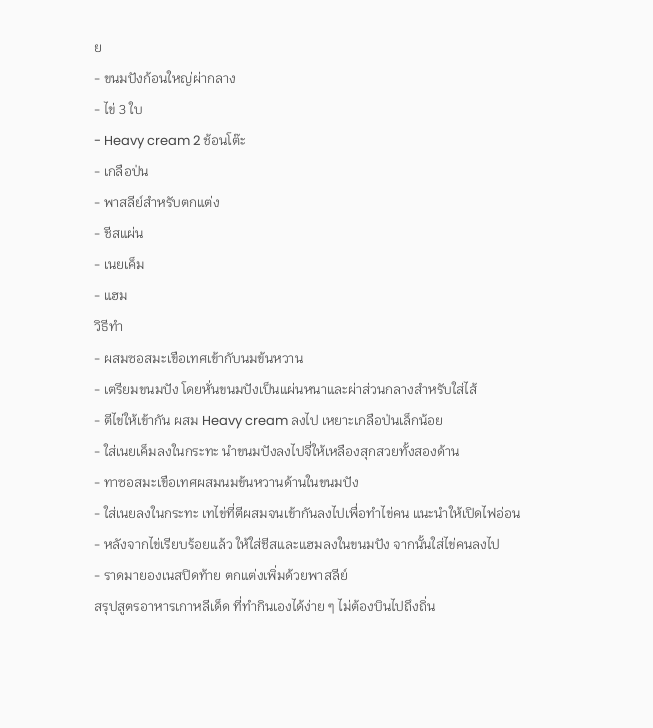ย
- ขนมปังก้อนใหญ่ผ่ากลาง
- ไข่ 3 ใบ
- Heavy cream 2 ช้อนโต๊ะ
- เกลือป่น
- พาสลีย์สำหรับตกแต่ง
- ชีสแผ่น
- เนยเค็ม
- แฮม
วิธีทำ
- ผสมซอสมะเขือเทศเข้ากับนมข้นหวาน
- เตรียมขนมปัง โดยหั่นขนมปังเป็นแผ่นหนาและผ่าส่วนกลางสำหรับใส่ไส้
- ตีไข่ให้เข้ากัน ผสม Heavy cream ลงไป เหยาะเกลือป่นเล็กน้อย
- ใส่เนยเค็มลงในกระทะ นำขนมปังลงไปจี่ให้เหลืองสุกสวยทั้งสองด้าน
- ทาซอสมะเขือเทศผสมนมข้นหวานด้านในขนมปัง
- ใส่เนยลงในกระทะ เทไข่ที่ตีผสมจนเข้ากันลงไปเพื่อทำไข่คน แนะนำให้เปิดไฟอ่อน
- หลังจากไข่เรียบร้อยแล้ว ให้ใส่ชีสและแฮมลงในขนมปัง จากนั้นใส่ไข่คนลงไป
- ราดมายองเนสปิดท้าย ตกแต่งเพิ่มด้วยพาสลีย์
สรุปสูตรอาหารเกาหลีเด็ด ที่ทำกินเองได้ง่าย ๆ ไม่ต้องบินไปถึงถิ่น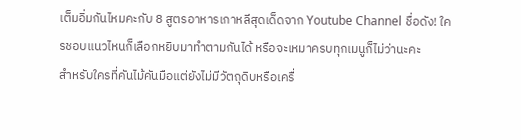เต็มอิ่มกันไหมคะกับ 8 สูตรอาหารเกาหลีสุดเด็ดจาก Youtube Channel ชื่อดัง! ใครชอบแนวไหนก็เลือกหยิบมาทำตามกันได้ หรือจะเหมาครบทุกเมนูก็ไม่ว่านะคะ
สำหรับใครที่คันไม้คันมือแต่ยังไม่มีวัตถุดิบหรือเครื่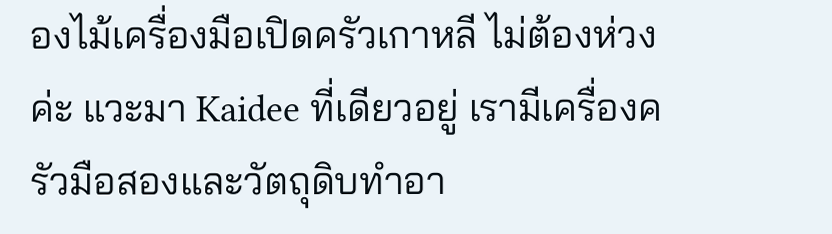องไม้เครื่องมือเปิดครัวเกาหลี ไม่ต้องห่วงค่ะ แวะมา Kaidee ที่เดียวอยู่ เรามีเครื่องครัวมือสองและวัตถุดิบทำอา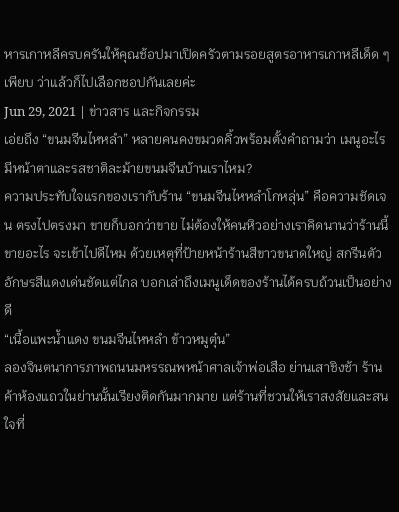หารเกาหลีครบครันให้คุณช้อปมาเปิดครัวตามรอยสูตรอาหารเกาหลีเด็ด ๆ เพียบ ว่าแล้วก็ไปเลือกชอปกันเลยค่ะ
Jun 29, 2021 | ข่าวสาร และกิจกรรม
เอ่ยถึง “ขนมจีนไหหลำ” หลายคนคงขมวดคิ้วพร้อมตั้งคำถามว่า เมนูอะไร มีหน้าตาและรสชาติละม้ายขนมจีนบ้านเราไหม?
ความประทับใจแรกของเรากับร้าน “ขนมจีนไหหลำโกหลุ่น” คือความชัดเจน ตรงไปตรงมา ขายก็บอกว่าขาย ไม่ต้องให้คนหิวอย่างเราคิดนานว่าร้านนี้ขายอะไร จะเข้าไปดีไหม ด้วยเหตุที่ป้ายหน้าร้านสีขาวขนาดใหญ่ สกรีนตัวอักษรสีแดงเด่นชัดแต่ไกล บอกเล่าถึงเมนูเด็ดของร้านได้ครบถ้วนเป็นอย่างดี
“เนื้อแพะน้ำแดง ขนมจีนไหหลำ ข้าวหมูตุ๋น”
ลองจินตนาการภาพถนนมหรรณพหน้าศาลเจ้าพ่อเสือ ย่านเสาชิงช้า ร้านค้าห้องแถวในย่านนั้นเรียงติดกันมากมาย แต่ร้านที่ชวนให้เราสงสัยและสนใจที่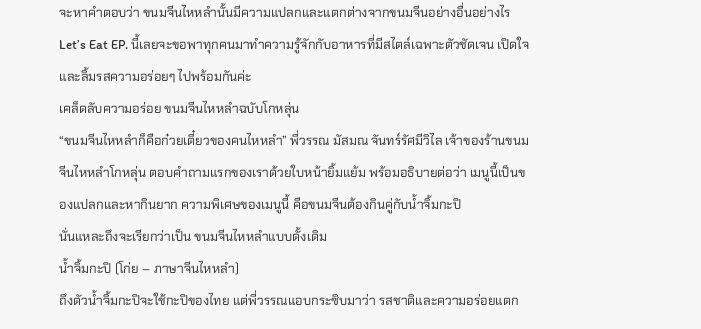จะหาคำตอบว่า ขนมจีนไหหลำนั้นมีความแปลกและแตกต่างจากขนมจีนอย่างอื่นอย่างไร
Let’s Eat EP. นี้เลยจะขอพาทุกคนมาทำความรู้จักกับอาหารที่มีสไตล์เฉพาะตัวชัดเจน เปิดใจและลิ้มรสความอร่อยๆ ไปพร้อมกันค่ะ
เคล็ดลับความอร่อย ขนมจีนไหหลำฉบับโกหลุ่น
“ขนมจีนไหหลำก็คือก๋วยเตี๋ยวของคนไหหลำ” พี่วรรณ มัสมณ จันทร์รัศมีวิไล เจ้าของร้านขนมจีนไหหลำโกหลุ่น ตอบคำถามแรกของเราด้วยใบหน้ายิ้มแย้ม พร้อมอธิบายต่อว่า เมนูนี้เป็นของแปลกและหากินยาก ความพิเศษของเมนูนี้ คือขนมจีนต้องกินคู่กับน้ำจิ้มกะปิ
นั่นแหละถึงจะเรียกว่าเป็น ขนมจีนไหหลำแบบดั้งเดิม
น้ำจิ้มกะปิ (โก่ย – ภาษาจีนไหหลำ)
ถึงตัวน้ำจิ้มกะปิจะใช้กะปิของไทย แต่พี่วรรณแอบกระซิบมาว่า รสชาติและความอร่อยแตก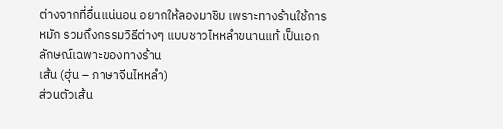ต่างจากที่อื่นแน่นอน อยากให้ลองมาชิม เพราะทางร้านใช้การหมัก รวมถึงกรรมวิธีต่างๆ แบบชาวไหหลำขนานแท้ เป็นเอกลักษณ์เฉพาะของทางร้าน
เส้น (ฮุ่น – ภาษาจีนไหหลำ)
ส่วนตัวเส้น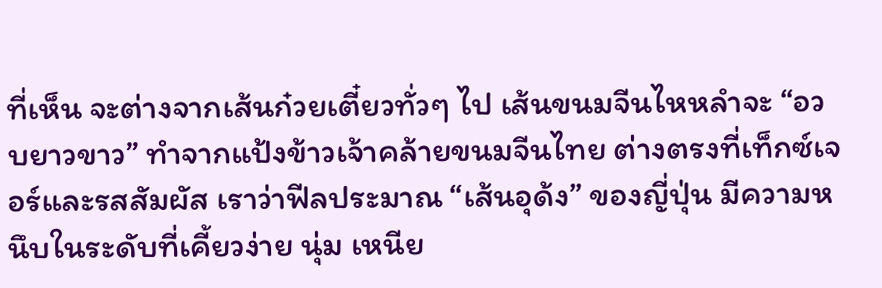ที่เห็น จะต่างจากเส้นก๋วยเตี๋ยวทั่วๆ ไป เส้นขนมจีนไหหลำจะ “อวบยาวขาว” ทำจากแป้งข้าวเจ้าคล้ายขนมจีนไทย ต่างตรงที่เท็กซ์เจอร์และรสสัมผัส เราว่าฟีลประมาณ “เส้นอุด้ง” ของญี่ปุ่น มีความหนึบในระดับที่เคี้ยวง่าย นุ่ม เหนีย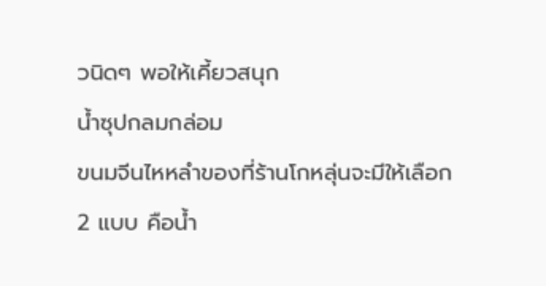วนิดๆ พอให้เคี้ยวสนุก
น้ำซุปกลมกล่อม
ขนมจีนไหหลำของที่ร้านโกหลุ่นจะมีให้เลือก 2 แบบ คือน้ำ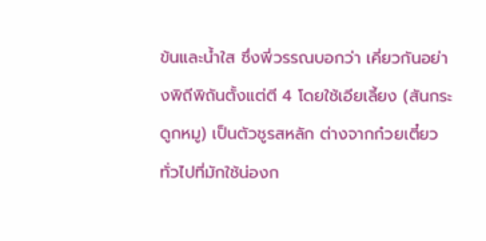ข้นและน้ำใส ซึ่งพี่วรรณบอกว่า เคี่ยวกันอย่างพิถีพิถันตั้งแต่ตี 4 โดยใช้เอียเลี้ยง (สันกระดูกหมู) เป็นตัวชูรสหลัก ต่างจากก๋วยเตี๋ยวทั่วไปที่มักใช้น่องก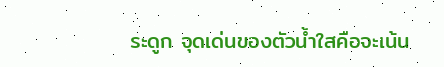ระดูก จุดเด่นของตัวน้ำใสคือจะเน้น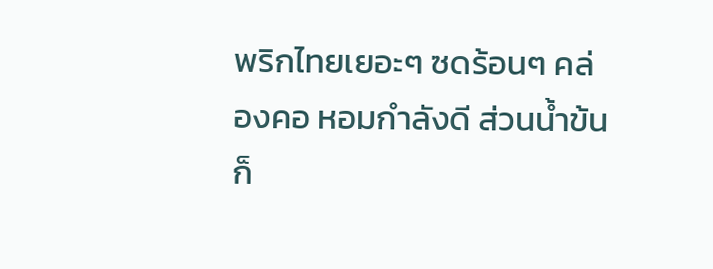พริกไทยเยอะๆ ซดร้อนๆ คล่องคอ หอมกำลังดี ส่วนน้ำข้นก็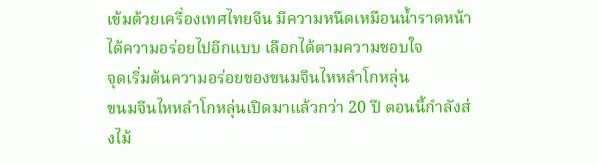เข้มด้วยเครื่องเทศไทยจีน มีความหนืดเหมือนน้ำราดหน้า ได้ความอร่อยไปอีกแบบ เลือกได้ตามความชอบใจ
จุดเริ่มต้นความอร่อยของขนมจีนไหหลำโกหลุ่น
ขนมจีนไหหลำโกหลุ่นเปิดมาแล้วกว่า 20 ปี ตอนนี้กำลังส่งไม้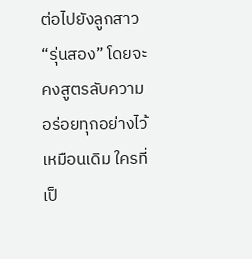ต่อไปยังลูกสาว “รุ่นสอง” โดยจะคงสูตรลับความอร่อยทุกอย่างไว้เหมือนเดิม ใครที่เป็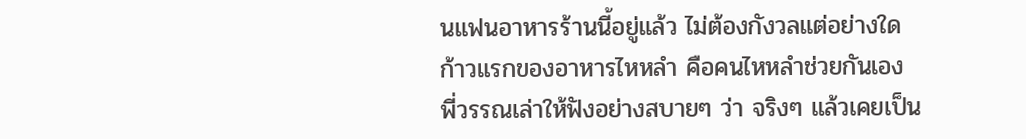นแฟนอาหารร้านนี้อยู่แล้ว ไม่ต้องกังวลแต่อย่างใด
ก้าวแรกของอาหารไหหลำ คือคนไหหลำช่วยกันเอง
พี่วรรณเล่าให้ฟังอย่างสบายๆ ว่า จริงๆ แล้วเคยเป็น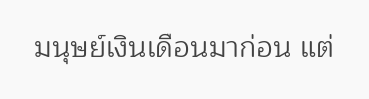มนุษย์เงินเดือนมาก่อน แต่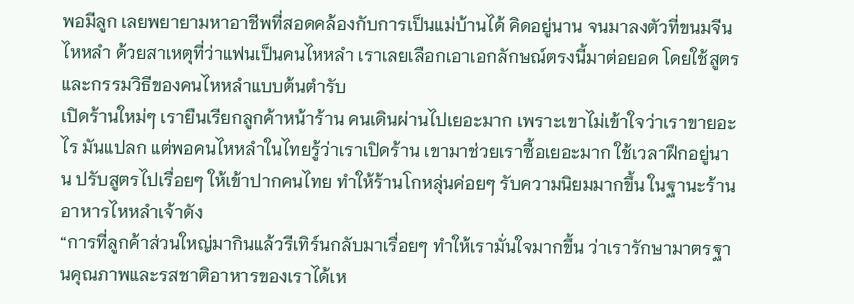พอมีลูก เลยพยายามหาอาชีพที่สอดคล้องกับการเป็นแม่บ้านได้ คิดอยู่นาน จนมาลงตัวที่ขนมจีนไหหลำ ด้วยสาเหตุที่ว่าแฟนเป็นคนไหหลำ เราเลยเลือกเอาเอกลักษณ์ตรงนี้มาต่อยอด โดยใช้สูตรและกรรมวิธีของคนไหหลำแบบต้นตำรับ
เปิดร้านใหม่ๆ เรายืนเรียกลูกค้าหน้าร้าน คนเดินผ่านไปเยอะมาก เพราะเขาไม่เข้าใจว่าเราขายอะไร มันแปลก แต่พอคนไหหลำในไทยรู้ว่าเราเปิดร้าน เขามาช่วยเราซื้อเยอะมาก ใช้เวลาฝึกอยู่นาน ปรับสูตรไปเรื่อยๆ ให้เข้าปากคนไทย ทำให้ร้านโกหลุ่นค่อยๆ รับความนิยมมากขึ้น ในฐานะร้านอาหารไหหลำเจ้าดัง
“การที่ลูกค้าส่วนใหญ่มากินแล้วรีเทิร์นกลับมาเรื่อยๆ ทำให้เรามั่นใจมากขึ้น ว่าเรารักษามาตรฐานคุณภาพและรสชาติอาหารของเราได้เห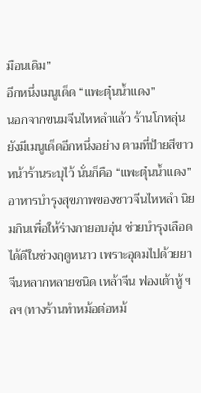มือนเดิม”
อีกหนึ่งเมนูเด็ด “แพะตุ๋นน้ำแดง”
นอกจากขนมจีนไหหลำแล้ว ร้านโกหลุ่นยังมีเมนูเด็ดอีกหนึ่งอย่าง ตามที่ป้ายสีขาวหน้าร้านระบุไว้ นั่นก็คือ “แพะตุ๋นน้ำแดง” อาหารบำรุงสุขภาพของชาวจีนไหหลำ นิยมกินเพื่อให้ร่างกายอบอุ่น ช่วยบำรุงเลือดได้ดีในช่วงฤดูหนาว เพราะอุดมไปด้วยยาจีนหลากหลายชนิด เหล้าจีน ฟองเต้าหู้ ฯลฯ (ทางร้านทำหม้อต่อหม้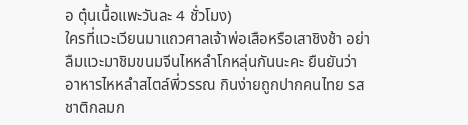อ ตุ๋นเนื้อแพะวันละ 4 ชั่วโมง)
ใครที่แวะเวียนมาแถวศาลเจ้าพ่อเสือหรือเสาชิงช้า อย่าลืมแวะมาชิมขนมจีนไหหลำโกหลุ่นกันนะคะ ยืนยันว่าอาหารไหหลำสไตล์พี่วรรณ กินง่ายถูกปากคนไทย รสชาติกลมก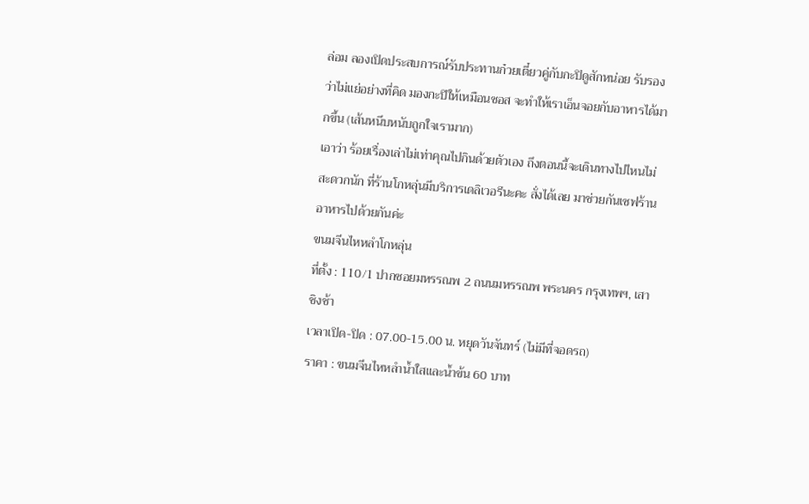ล่อม ลองเปิดประสบการณ์รับประทานก๋วยเตี๋ยวคู่กับกะปิดูสักหน่อย รับรองว่าไม่แย่อย่างที่คิด มองกะปิให้เหมือนซอส จะทำให้เราเอ็นจอยกับอาหารได้มากขึ้น (เส้นหนึบหนับถูกใจเรามาก)
เอาว่า ร้อยเรื่องเล่าไม่เท่าคุณไปกินด้วยตัวเอง ถึงตอนนี้จะเดินทางไปไหนไม่สะดวกนัก ที่ร้านโกหลุ่นมีบริการเดลิเวอรีนะคะ สั่งได้เลย มาช่วยกันเซฟร้านอาหารไปด้วยกันค่ะ
ขนมจีนไหหลำโกหลุ่น
ที่ตั้ง : 110/1 ปากซอยมหรรณพ 2 ถนนมหรรณพ พระนคร กรุงเทพฯ, เสาชิงช้า
เวลาเปิด-ปิด : 07.00-15.00 น. หยุดวันจันทร์ (ไม่มีที่จอดรถ)
ราคา : ขนมจีนไหหลำน้ำใสและน้ำข้น 60 บาท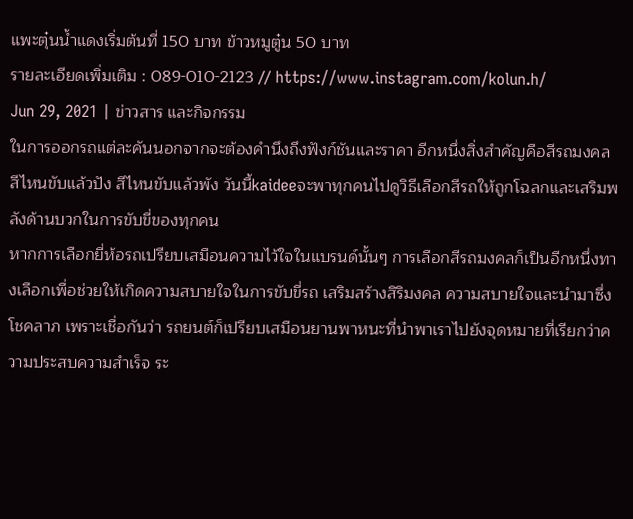แพะตุ๋นน้ำแดงเริ่มต้นที่ 150 บาท ข้าวหมูตู๋น 50 บาท
รายละเอียดเพิ่มเติม : 089-010-2123 // https://www.instagram.com/kolun.h/
Jun 29, 2021 | ข่าวสาร และกิจกรรม
ในการออกรถแต่ละคันนอกจากจะต้องคำนึงถึงฟังก์ชันและราคา อีกหนึ่งสิ่งสำคัญคือสีรถมงคล สีไหนขับแล้วปัง สีไหนขับแล้วพัง วันนี้kaideeจะพาทุกคนไปดูวิธีเลือกสีรถให้ถูกโฉลกและเสริมพลังด้านบวกในการขับขี่ของทุกคน
หากการเลือกยี่ห้อรถเปรียบเสมือนความไว้ใจในแบรนด์นั้นๆ การเลือกสีรถมงคลก็เป็นอีกหนึ่งทางเลือกเพื่อช่วยให้เกิดความสบายใจในการขับขี่รถ เสริมสร้างสิริมงคล ความสบายใจและนำมาซึ่งโชคลาภ เพราะเชื่อกันว่า รถยนต์ก็เปรียบเสมือนยานพาหนะที่นำพาเราไปยังจุดหมายที่เรียกว่าความประสบความสำเร็จ ระ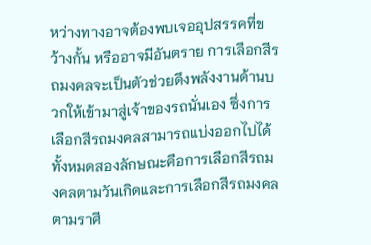หว่างทางอาจต้องพบเจออุปสรรคที่ขว้างกั้น หรืออาจมีอันตราย การเลือกสีรถมงคลจะเป็นตัวช่วยดึงพลังงานด้านบวกให้เข้ามาสู่เจ้าของรถนั่นเอง ซึ่งการเลือกสีรถมงคลสามารถแบ่งออกไปได้ทั้งหมดสองลักษณะคือการเลือกสีรถมงคลตามวันเกิดและการเลือกสีรถมงคลตามราศี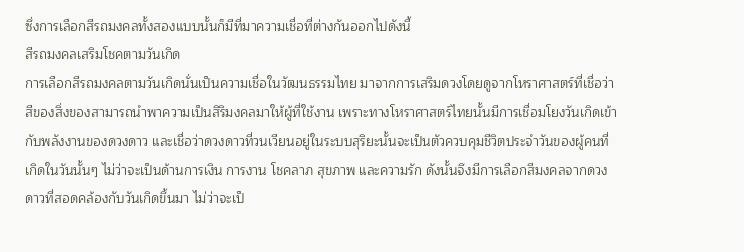ซึ่งการเลือกสีรถมงคลทั้งสองแบบนั้นก็มีที่มาความเชื่อที่ต่างกันออกไปดังนี้
สีรถมงคลเสริมโชคตามวันเกิด
การเลือกสีรถมงคลตามวันเกิดนั่นเป็นความเชื่อในวัฒนธรรมไทย มาจากการเสริมดวงโดยดูจากโหราศาสตร์ที่เชื่อว่าสีของสิ่งของสามารถนำพาความเป็นสิริมงคลมาให้ผู้ที่ใช้งาน เพราะทางโหราศาสตร์ไทยนั้นมีการเชื่อมโยงวันเกิดเข้ากับพลังงานของดวงดาว และเชื่อว่าดวงดาวที่วนเวียนอยู่ในระบบสุริยะนั้นจะเป็นตัวควบคุมชีวิตประจำวันของผู้คนที่เกิดในวันนั้นๆ ไม่ว่าจะเป็นด้านการเงิน การงาน โชคลาภ สุขภาพ และความรัก ดังนั้นจึงมีการเลือกสีมงคลจากดวงดาวที่สอดคล้องกับวันเกิดขึ้นมา ไม่ว่าจะเป็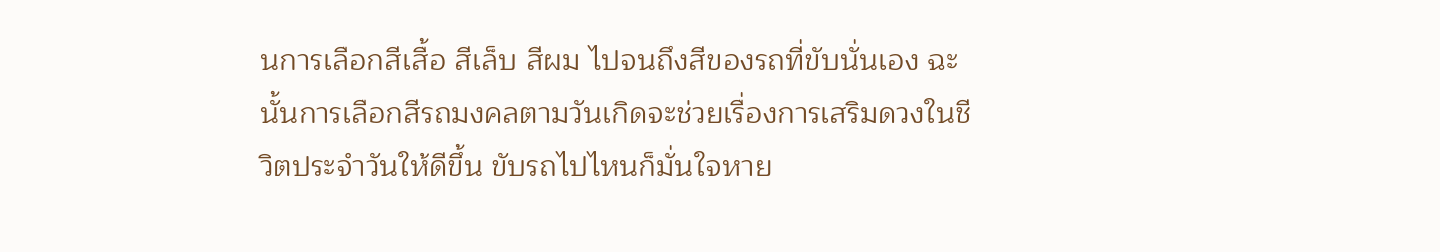นการเลือกสีเสื้อ สีเล็บ สีผม ไปจนถึงสีของรถที่ขับนั่นเอง ฉะนั้นการเลือกสีรถมงคลตามวันเกิดจะช่วยเรื่องการเสริมดวงในชีวิตประจำวันให้ดีขึ้น ขับรถไปไหนก็มั่นใจหาย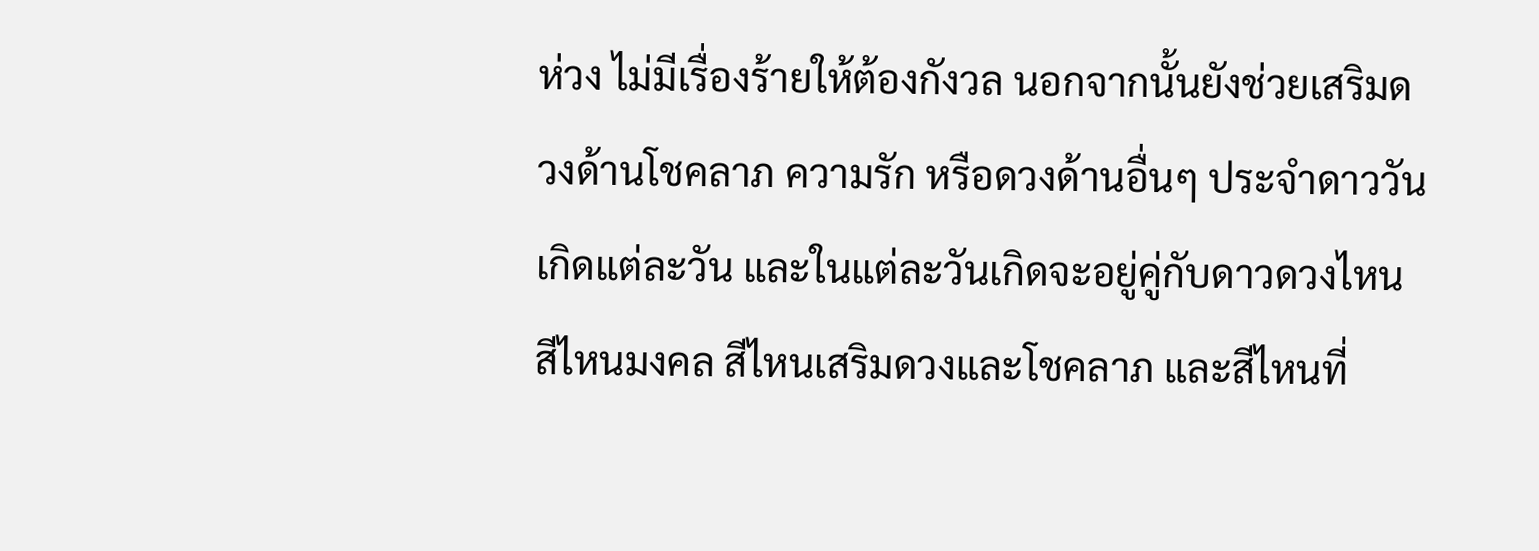ห่วง ไม่มีเรื่องร้ายให้ต้องกังวล นอกจากนั้นยังช่วยเสริมดวงด้านโชคลาภ ความรัก หรือดวงด้านอื่นๆ ประจำดาววันเกิดแต่ละวัน และในแต่ละวันเกิดจะอยู่คู่กับดาวดวงไหน สีไหนมงคล สีไหนเสริมดวงและโชคลาภ และสีไหนที่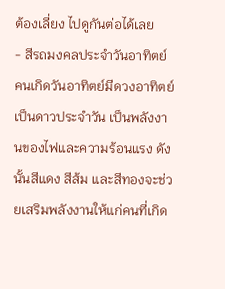ต้องเลี่ยง ไปดูกันต่อได้เลย
- สีรถมงคลประจำวันอาทิตย์ คนเกิดวันอาทิตย์มีดวงอาทิตย์เป็นดาวประจำวัน เป็นพลังงานของไฟและความร้อนแรง ดังนั้นสีแดง สีส้ม และสีทองจะช่วยเสริมพลังงานให้แก่คนที่เกิด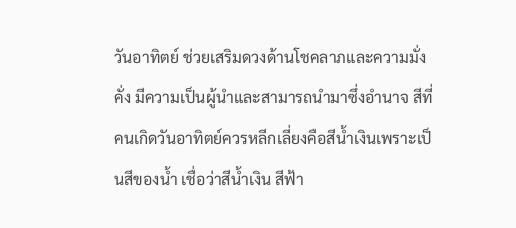วันอาทิตย์ ช่วยเสริมดวงด้านโชคลาภและความมั่งคั่ง มีความเป็นผู้นำและสามารถนำมาซึ่งอำนาจ สีที่คนเกิดวันอาทิตย์ควรหลีกเลี่ยงคือสีน้ำเงินเพราะเป็นสีของน้ำ เชื่อว่าสีน้ำเงิน สีฟ้า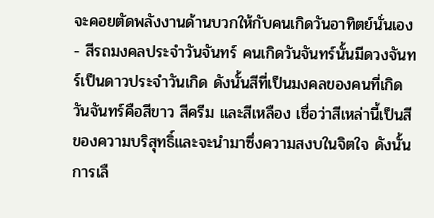จะคอยตัดพลังงานด้านบวกให้กับคนเกิดวันอาทิตย์นั่นเอง
- สีรถมงคลประจำวันจันทร์ คนเกิดวันจันทร์นั้นมีดวงจันทร์เป็นดาวประจำวันเกิด ดังนั้นสีที่เป็นมงคลของคนที่เกิดวันจันทร์คือสีขาว สีครีม และสีเหลือง เชื่อว่าสีเหล่านี้เป็นสีของความบริสุทธิ์และจะนำมาซึ่งความสงบในจิตใจ ดังนั้นการเลื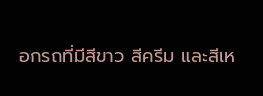อกรถที่มีสีขาว สีครีม และสีเห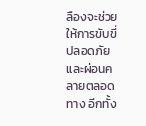ลืองจะช่วยให้การขับขี่ปลอดภัยและผ่อนคลายตลอดทาง อีกทั้ง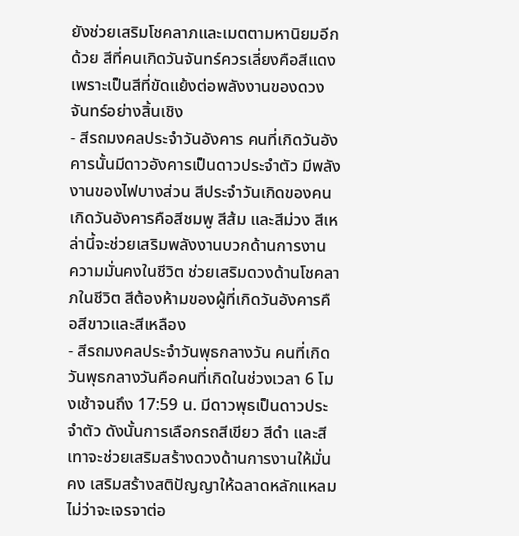ยังช่วยเสริมโชคลาภและเมตตามหานิยมอีกด้วย สีที่คนเกิดวันจันทร์ควรเลี่ยงคือสีแดง เพราะเป็นสีที่ขัดแย้งต่อพลังงานของดวงจันทร์อย่างสิ้นเชิง
- สีรถมงคลประจำวันอังคาร คนที่เกิดวันอังคารนั้นมีดาวอังคารเป็นดาวประจำตัว มีพลังงานของไฟบางส่วน สีประจำวันเกิดของคนเกิดวันอังคารคือสีชมพู สีส้ม และสีม่วง สีเหล่านี้จะช่วยเสริมพลังงานบวกด้านการงาน ความมั่นคงในชีวิต ช่วยเสริมดวงด้านโชคลาภในชีวิต สีต้องห้ามของผู้ที่เกิดวันอังคารคือสีขาวและสีเหลือง
- สีรถมงคลประจำวันพุธกลางวัน คนที่เกิดวันพุธกลางวันคือคนที่เกิดในช่วงเวลา 6 โมงเช้าจนถึง 17:59 น. มีดาวพุธเป็นดาวประจำตัว ดังนั้นการเลือกรถสีเขียว สีดำ และสีเทาจะช่วยเสริมสร้างดวงด้านการงานให้มั่นคง เสริมสร้างสติปัญญาให้ฉลาดหลักแหลม ไม่ว่าจะเจรจาต่อ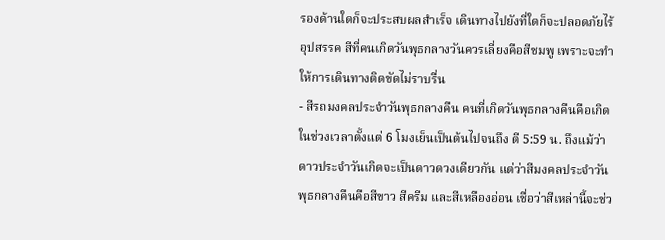รองด้านใดก็จะประสบผลสำเร็จ เดินทางไปยังที่ใดก็จะปลอดภัยไร้อุปสรรค สีที่คนเกิดวันพุธกลางวันควรเลี่ยงคือสีชมพู เพราะจะทำให้การเดินทางติดขัดไม่ราบรื่น
- สีรถมงคลประจำวันพุธกลางคืน คนที่เกิดวันพุธกลางคืนคือเกิดในช่วงเวลาตั้งแต่ 6 โมงเย็นเป็นต้นไปจนถึง ตี 5:59 น. ถึงแม้ว่าดาวประจำวันเกิดจะเป็นดาวดวงเดียวกัน แต่ว่าสีมงคลประจำวันพุธกลางคืนคือสีขาว สีครีม และสีเหลืองอ่อน เชื่อว่าสีเหล่านี้จะช่ว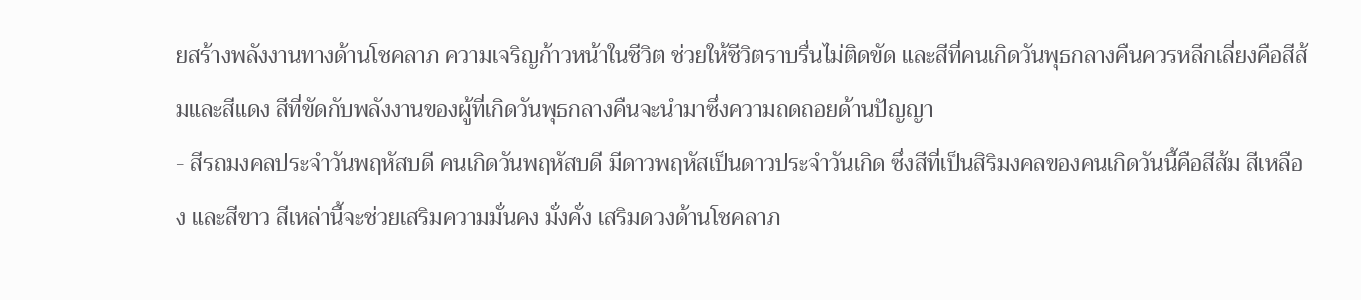ยสร้างพลังงานทางด้านโชคลาภ ความเจริญก้าวหน้าในชีวิต ช่วยให้ชีวิตราบรื่นไม่ติดขัด และสีที่คนเกิดวันพุธกลางคืนควรหลีกเลี่ยงคือสีส้มและสีแดง สีที่ขัดกับพลังงานของผู้ที่เกิดวันพุธกลางคืนจะนำมาซึ่งความถดถอยด้านปัญญา
- สีรถมงคลประจำวันพฤหัสบดี คนเกิดวันพฤหัสบดี มีดาวพฤหัสเป็นดาวประจำวันเกิด ซึ่งสีที่เป็นสิริมงคลของคนเกิดวันนี้คือสีส้ม สีเหลือง และสีขาว สีเหล่านี้จะช่วยเสริมความมั่นคง มั่งคั่ง เสริมดวงด้านโชคลาภ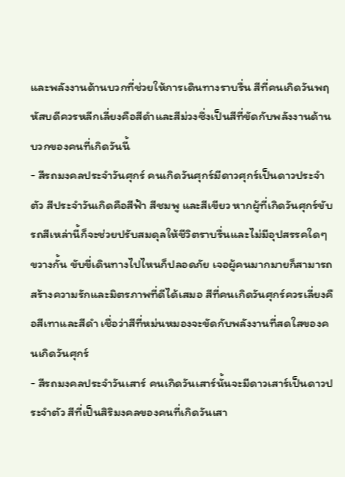และพลังงานด้านบวกที่ช่วยให้การเดินทางราบรื่น สีที่คนเกิดวันพฤหัสบดีควรหลีกเลี่ยงคือสีดำและสีม่วงซึ่งเป็นสีที่ขัดกับพลังงานด้านบวกของคนที่เกิดวันนี้
- สีรถมงคลประจำวันศุกร์ คนเกิดวันศุกร์มีดาวศุกร์เป็นดาวประจำตัว สีประจำวันเกิดคือสีฟ้า สีชมพู และสีเขียว หากผู้ที่เกิดวันศุกร์ขับรถสีเหล่านี้ก็จะช่วยปรับสมดุลให้ชีวิตราบรื่นและไม่มีอุปสรรคใดๆ ขวางกั้น ขับขี่เดินทางไปไหนก็ปลอดภัย เจอผู้คนมากมายก็สามารถสร้างความรักและมิตรภาพที่ดีได้เสมอ สีที่คนเกิดวันศุกร์ควรเลี่ยงคือสีเทาและสีดำ เชื่อว่าสีที่หม่นหมองจะขัดกับพลังงานที่สดใสของคนเกิดวันศุกร์
- สีรถมงคลประจำวันเสาร์ คนเกิดวันเสาร์นั้นจะมีดาวเสาร์เป็นดาวประจำตัว สีที่เป็นสิริมงคลของคนที่เกิดวันเสา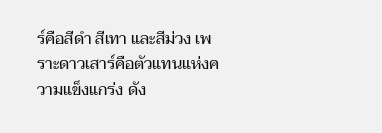ร์คือสีดำ สีเทา และสีม่วง เพราะดาวเสาร์คือตัวแทนแห่งความแข็งแกร่ง ดัง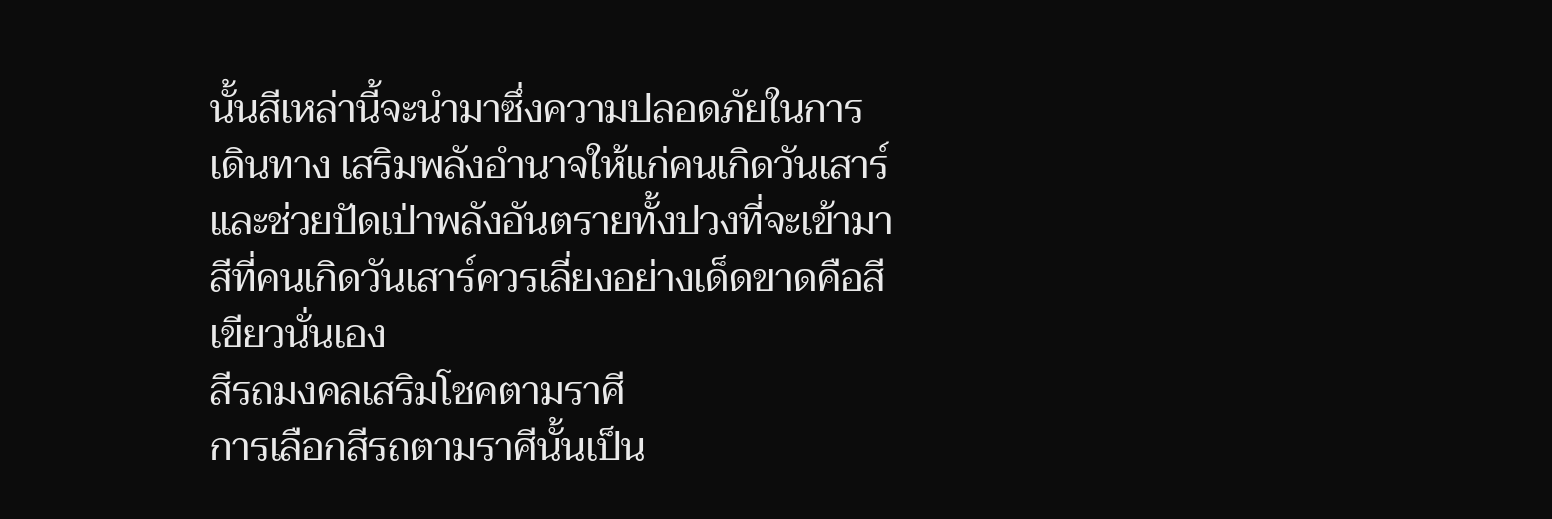นั้นสีเหล่านี้จะนำมาซึ่งความปลอดภัยในการเดินทาง เสริมพลังอำนาจให้แก่คนเกิดวันเสาร์และช่วยปัดเป่าพลังอันตรายทั้งปวงที่จะเข้ามา สีที่คนเกิดวันเสาร์ควรเลี่ยงอย่างเด็ดขาดคือสีเขียวนั่นเอง
สีรถมงคลเสริมโชคตามราศี
การเลือกสีรถตามราศีนั้นเป็น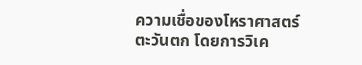ความเชื่อของโหราศาสตร์ตะวันตก โดยการวิเค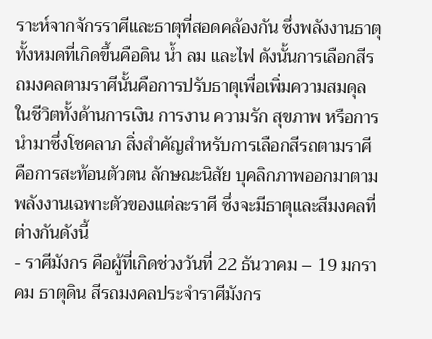ราะห์จากจักรราศีและธาตุที่สอดคล้องกัน ซึ่งพลังงานธาตุทั้งหมดที่เกิดขึ้นคือดิน น้ำ ลม และไฟ ดังนั้นการเลือกสีรถมงคลตามราศีนั้นคือการปรับธาตุเพื่อเพิ่มความสมดุลในชีวิตทั้งด้านการเงิน การงาน ความรัก สุขภาพ หรือการนำมาซึ่งโชคลาภ สิ่งสำคัญสำหรับการเลือกสีรถตามราศีคือการสะท้อนตัวตน ลักษณะนิสัย บุคลิกภาพออกมาตามพลังงานเฉพาะตัวของแต่ละราศี ซึ่งจะมีธาตุและสีมงคลที่ต่างกันดังนี้
- ราศีมังกร คือผู้ที่เกิดช่วงวันที่ 22 ธันวาคม – 19 มกราคม ธาตุดิน สีรถมงคลประจำราศีมังกร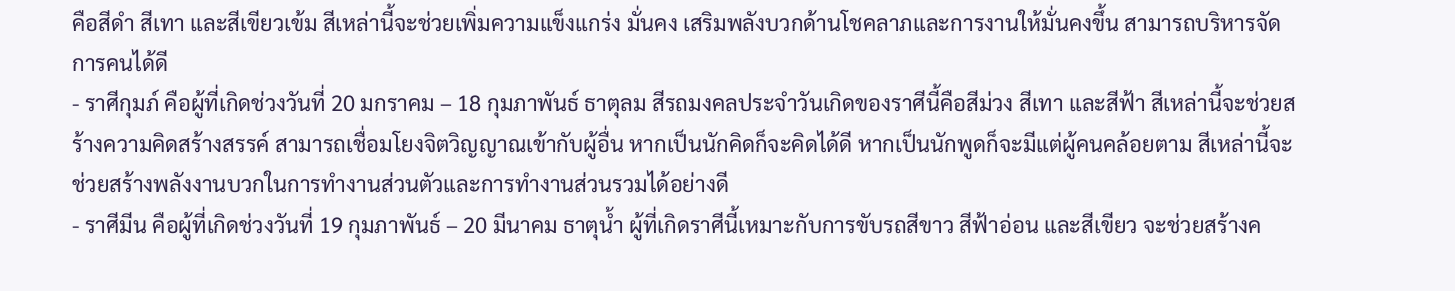คือสีดำ สีเทา และสีเขียวเข้ม สีเหล่านี้จะช่วยเพิ่มความแข็งแกร่ง มั่นคง เสริมพลังบวกด้านโชคลาภและการงานให้มั่นคงขึ้น สามารถบริหารจัดการคนได้ดี
- ราศีกุมภ์ คือผู้ที่เกิดช่วงวันที่ 20 มกราคม – 18 กุมภาพันธ์ ธาตุลม สีรถมงคลประจำวันเกิดของราศีนี้คือสีม่วง สีเทา และสีฟ้า สีเหล่านี้จะช่วยสร้างความคิดสร้างสรรค์ สามารถเชื่อมโยงจิตวิญญาณเข้ากับผู้อื่น หากเป็นนักคิดก็จะคิดได้ดี หากเป็นนักพูดก็จะมีแต่ผู้คนคล้อยตาม สีเหล่านี้จะช่วยสร้างพลังงานบวกในการทำงานส่วนตัวและการทำงานส่วนรวมได้อย่างดี
- ราศีมีน คือผู้ที่เกิดช่วงวันที่ 19 กุมภาพันธ์ – 20 มีนาคม ธาตุน้ำ ผู้ที่เกิดราศีนี้เหมาะกับการขับรถสีขาว สีฟ้าอ่อน และสีเขียว จะช่วยสร้างค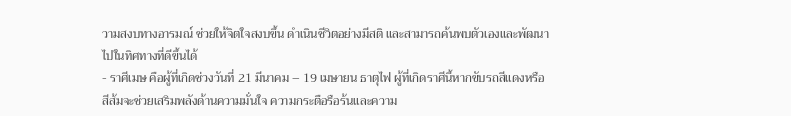วามสงบทางอารมณ์ ช่วยให้จิตใจสงบขึ้น ดำเนินชีวิตอย่างมีสติ และสามารถค้นพบตัวเองและพัฒนาไปในทิศทางที่ดีขึ้นได้
- ราศีเมษ คือผู้ที่เกิดช่วงวันที่ 21 มีนาคม – 19 เมษายน ธาตุไฟ ผู้ที่เกิดราศีนี้หากขับรถสีแดงหรือสีส้มจะช่วยเสริมพลังด้านความมั่นใจ ความกระตือรือร้นและความ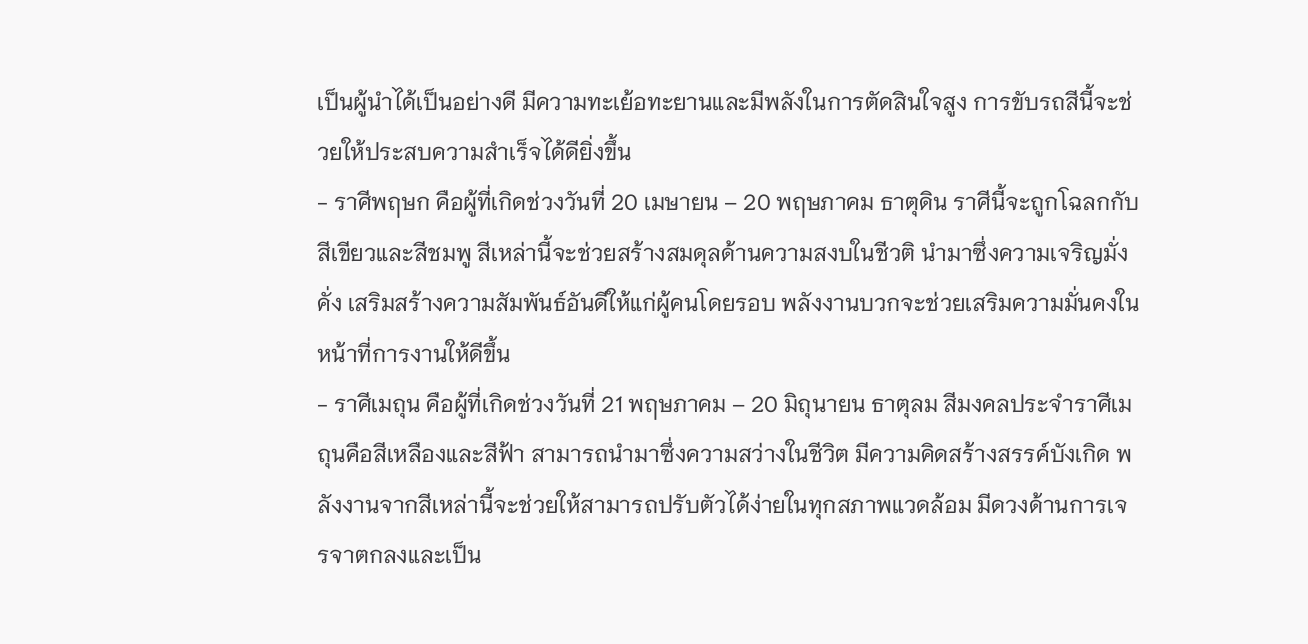เป็นผู้นำได้เป็นอย่างดี มีความทะเย้อทะยานและมีพลังในการตัดสินใจสูง การขับรถสีนี้จะช่วยให้ประสบความสำเร็จได้ดียิ่งขึ้น
- ราศีพฤษก คือผู้ที่เกิดช่วงวันที่ 20 เมษายน – 20 พฤษภาคม ธาตุดิน ราศีนี้จะถูกโฉลกกับสีเขียวและสีชมพู สีเหล่านี้จะช่วยสร้างสมดุลด้านความสงบในชีวติ นำมาซึ่งความเจริญมั่งคั่ง เสริมสร้างความสัมพันธ์อันดีให้แก่ผู้คนโดยรอบ พลังงานบวกจะช่วยเสริมความมั่นคงในหน้าที่การงานให้ดีขึ้น
- ราศีเมถุน คือผู้ที่เกิดช่วงวันที่ 21 พฤษภาคม – 20 มิถุนายน ธาตุลม สีมงคลประจำราศีเมถุนคือสีเหลืองและสีฟ้า สามารถนำมาซึ่งความสว่างในชีวิต มีความคิดสร้างสรรค์บังเกิด พลังงานจากสีเหล่านี้จะช่วยให้สามารถปรับตัวได้ง่ายในทุกสภาพแวดล้อม มีดวงด้านการเจรจาตกลงและเป็น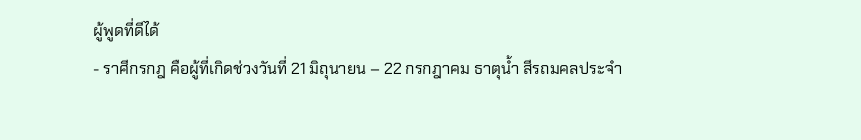ผู้พูดที่ดีได้
- ราศีกรกฎ คือผู้ที่เกิดช่วงวันที่ 21 มิถุนายน – 22 กรกฎาคม ธาตุน้ำ สีรถมคลประจำ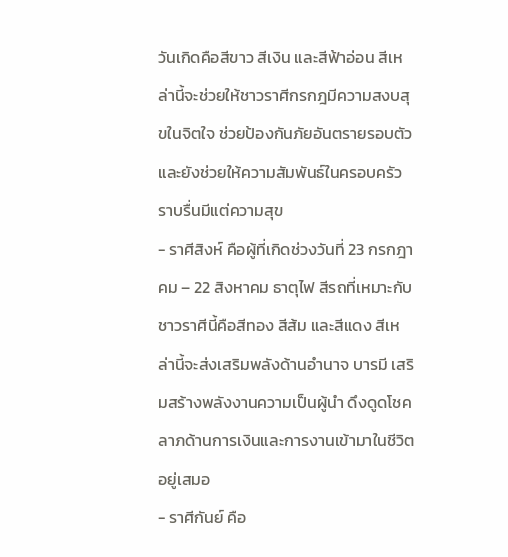วันเกิดคือสีขาว สีเงิน และสีฟ้าอ่อน สีเหล่านี้จะช่วยให้ชาวราศีกรกฎมีความสงบสุขในจิตใจ ช่วยป้องกันภัยอันตรายรอบตัวและยังช่วยให้ความสัมพันธ์ในครอบครัวราบรื่นมีแต่ความสุข
- ราศีสิงห์ คือผู้ที่เกิดช่วงวันที่ 23 กรกฎาคม – 22 สิงหาคม ธาตุไฟ สีรถที่เหมาะกับชาวราศีนี้คือสีทอง สีส้ม และสีแดง สีเหล่านี้จะส่งเสริมพลังด้านอำนาจ บารมี เสริมสร้างพลังงานความเป็นผู้นำ ดึงดูดโชคลาภด้านการเงินและการงานเข้ามาในชีวิตอยู่เสมอ
- ราศีกันย์ คือ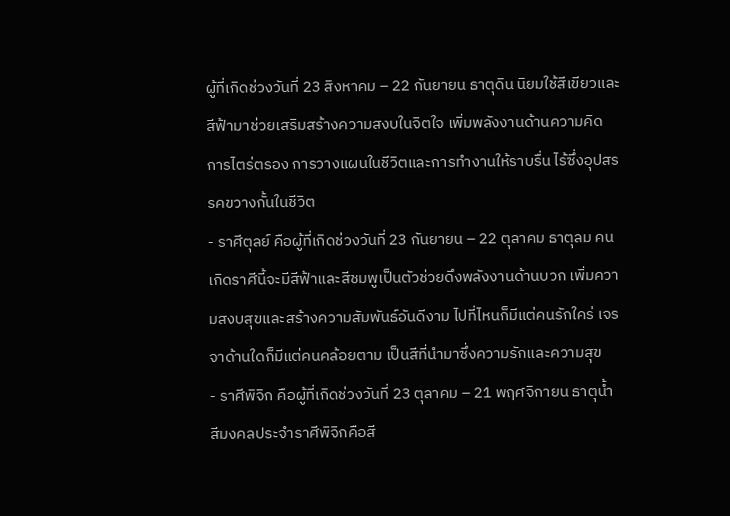ผู้ที่เกิดช่วงวันที่ 23 สิงหาคม – 22 กันยายน ธาตุดิน นิยมใช้สีเขียวและสีฟ้ามาช่วยเสริมสร้างความสงบในจิตใจ เพิ่มพลังงานด้านความคิด การไตร่ตรอง การวางแผนในชีวิตและการทำงานให้ราบรื่น ไร้ซึ่งอุปสรรคขวางกั้นในชีวิต
- ราศีตุลย์ คือผู้ที่เกิดช่วงวันที่ 23 กันยายน – 22 ตุลาคม ธาตุลม คนเกิดราศีนี้จะมีสีฟ้าและสีชมพูเป็นตัวช่วยดึงพลังงานด้านบวก เพิ่มความสงบสุขและสร้างความสัมพันธ์อันดีงาม ไปที่ไหนก็มีแต่คนรักใคร่ เจรจาด้านใดก็มีแต่คนคล้อยตาม เป็นสีที่นำมาซึ่งความรักและความสุข
- ราศีพิจิก คือผู้ที่เกิดช่วงวันที่ 23 ตุลาคม – 21 พฤศจิกายน ธาตุน้ำ สีมงคลประจำราศีพิจิกคือสี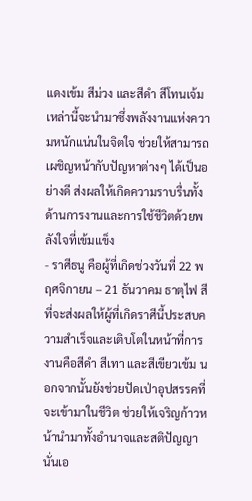แดงเข้ม สีม่วง และสีดำ สีโทนเจ้มเหล่านี้จะนำมาซึ่งพลังงานแห่งความหนักแน่นในจิตใจ ช่วยให้สามารถเผชิญหน้ากับปัญหาต่างๆ ได้เป็นอย่างดี ส่งผลให้เกิดความราบรื่นทั้งด้านการงานและการใช้ชีวิตด้วยพลังใจที่เข้มแข็ง
- ราศีธนู คือผู้ที่เกิดช่วงวันที่ 22 พฤศจิกายน – 21 ธันวาคม ธาตุไฟ สีที่จะส่งผลให้ผู้ที่เกิดราศีนี้ประสบความสำเร็จและเติบโตในหน้าที่การงานคือสีดำ สีเทา และสีเขียวเข้ม นอกจากนั้นยังช่วยปัดเป่าอุปสรรคที่จะเข้ามาในชีวิต ช่วยให้เจริญก้าวหน้านำมาทั้งอำนาจและสติปัญญานั่นเอ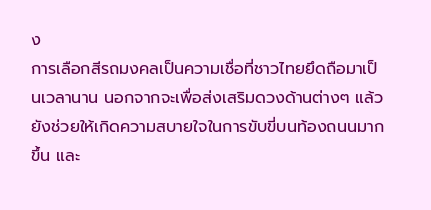ง
การเลือกสีรถมงคลเป็นความเชื่อที่ชาวไทยยึดถือมาเป็นเวลานาน นอกจากจะเพื่อส่งเสริมดวงด้านต่างๆ แล้วยังช่วยให้เกิดความสบายใจในการขับขี่บนท้องถนนมากขึ้น และ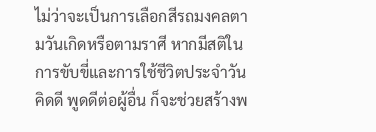ไม่ว่าจะเป็นการเลือกสีรถมงคลตามวันเกิดหรือตามราศี หากมีสติในการขับขี่และการใช้ชีวิตประจำวัน คิดดี พูดดีต่อผู้อื่น ก็จะช่วยสร้างพ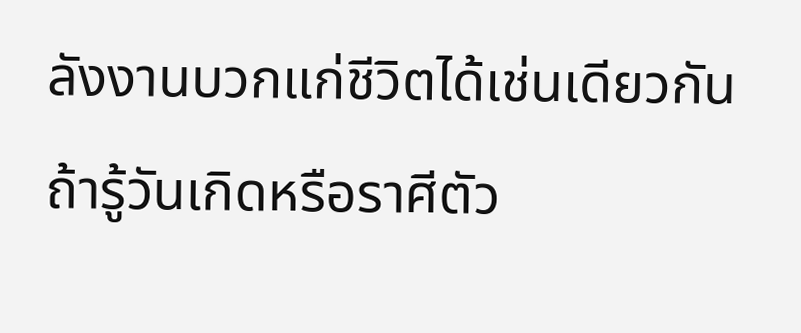ลังงานบวกแก่ชีวิตได้เช่นเดียวกัน
ถ้ารู้วันเกิดหรือราศีตัว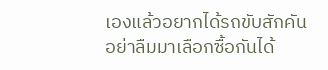เองแล้วอยากได้รถขับสักคัน อย่าลืมมาเลือกซื้อกันได้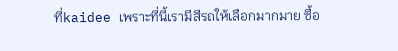ที่kaidee เพราะที่นี้เรามีสีรถให้เลือกมากมาย ซื้อ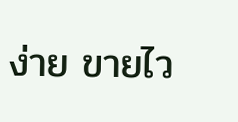ง่าย ขายไว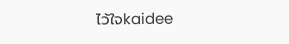ไว้ใจkaidee